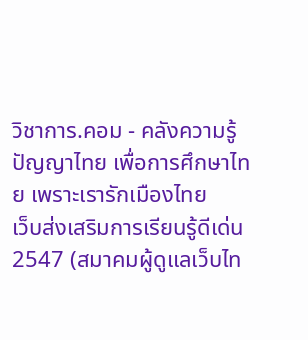วิชาการ.คอม - คลังความรู้ ปัญญาไทย เพื่อการศึกษาไทย เพราะเรารักเมืองไทย
เว็บส่งเสริมการเรียนรู้ดีเด่น 2547 (สมาคมผู้ดูแลเว็บไท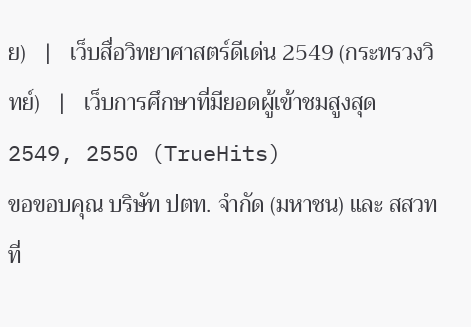ย)   |   เว็บสื่อวิทยาศาสตร์ดีเด่น 2549 (กระทรวงวิทย์)   |   เว็บการศึกษาที่มียอดผู้เข้าชมสูงสุด 2549, 2550 (TrueHits)
ขอขอบคุณ บริษัท ปตท. จำกัด (มหาชน) และ สสวท ที่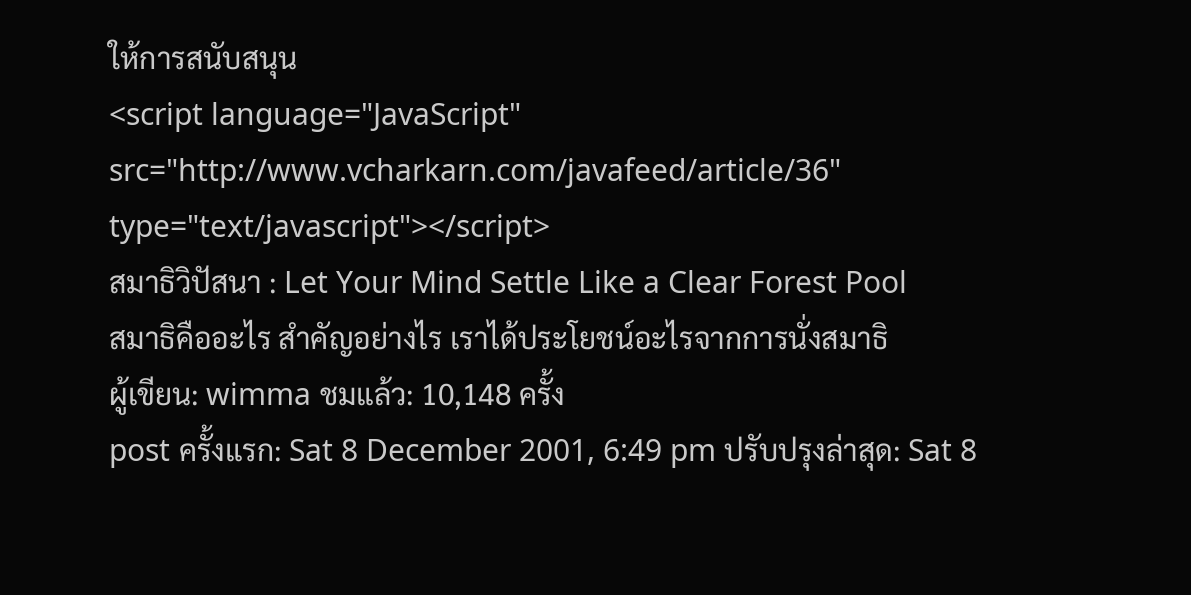ให้การสนับสนุน
<script language="JavaScript" src="http://www.vcharkarn.com/javafeed/article/36" type="text/javascript"></script>
สมาธิวิปัสนา : Let Your Mind Settle Like a Clear Forest Pool
สมาธิคืออะไร สำคัญอย่างไร เราได้ประโยชน์อะไรจากการนั่งสมาธิ
ผู้เขียน: wimma ชมแล้ว: 10,148 ครั้ง
post ครั้งแรก: Sat 8 December 2001, 6:49 pm ปรับปรุงล่าสุด: Sat 8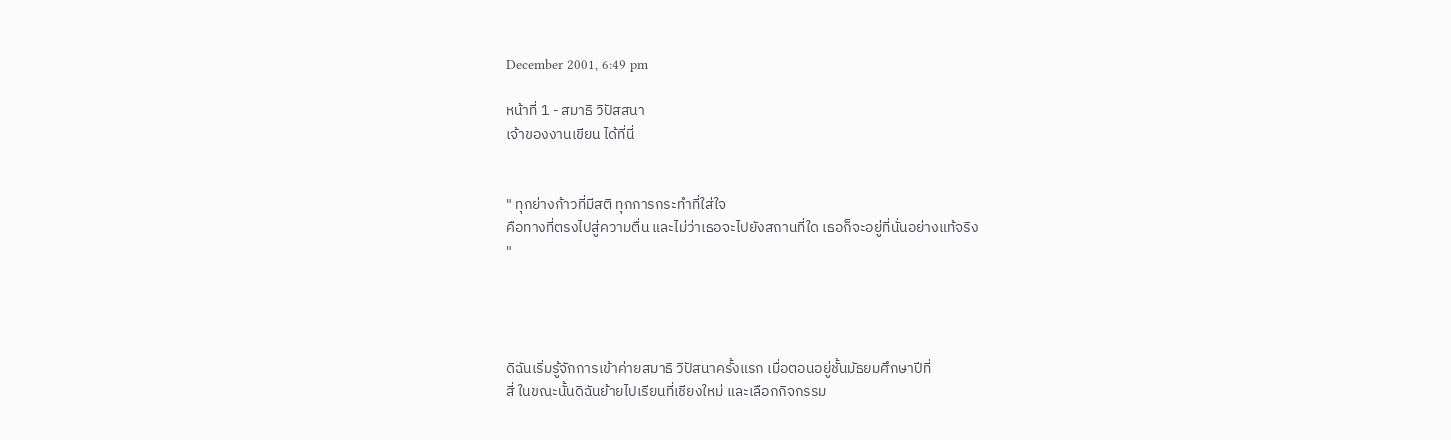December 2001, 6:49 pm

หน้าที่ 1 - สมาธิ วิปัสสนา
เจ้าของงานเขียน ได้ที่นี่


" ทุกย่างก้าวที่มีสติ ทุกการกระทำที่ใส่ใจ
คือทางที่ตรงไปสู่ความตื่น และไม่ว่าเธอจะไปยังสถานที่ใด เธอก็จะอยู่ที่นั่นอย่างแท้จริง
"




ดิฉันเริ่มรู้จักการเข้าค่ายสมาธิ วิปัสนาครั้งแรก เมื่อตอนอยู่ชั้นมัธยมศึกษาปีที่
สี่ ในขณะนั้นดิฉันย้ายไปเรียนที่เชียงใหม่ และเลือกกิจกรรม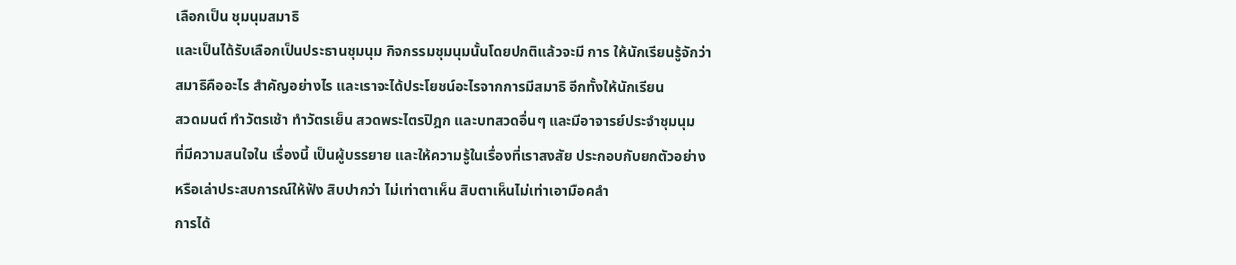เลือกเป็น ชุมนุมสมาธิ
และเป็นได้รับเลือกเป็นประธานชุมนุม กิจกรรมชุมนุมนั้นโดยปกติแล้วจะมี การ ให้นักเรียนรู้จักว่า
สมาธิคืออะไร สำคัญอย่างไร และเราจะได้ประโยชน์อะไรจากการมีสมาธิ อีกทั้งให้นักเรียน
สวดมนต์ ทำวัตรเช้า ทำวัตรเย็น สวดพระไตรปิฎก และบทสวดอื่นๆ และมีอาจารย์ประจำชุมนุม
ที่มีความสนใจใน เรื่องนี้ เป็นผู้บรรยาย และให้ความรู้ในเรื่องที่เราสงสัย ประกอบกับยกตัวอย่าง
หรือเล่าประสบการณ์ให้ฟัง สิบปากว่า ไม่เท่าตาเห็น สิบตาเห็นไม่เท่าเอามือคลำ
การได้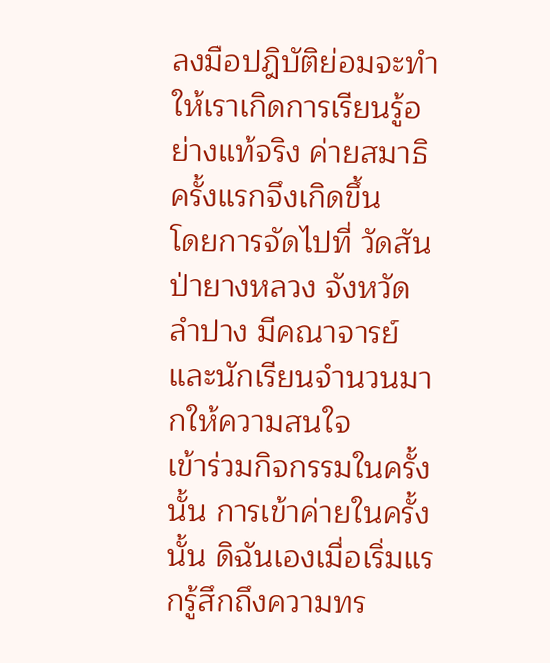ลงมือปฎิบัติย่อมจะทำให้เราเกิดการเรียนรู้อย่างแท้จริง ค่ายสมาธิ ครั้งแรกจึงเกิดขึ้น
โดยการจัดไปที่ วัดสันป่ายางหลวง จังหวัด ลำปาง มีคณาจารย์ และนักเรียนจำนวนมากให้ความสนใจ
เข้าร่วมกิจกรรมในครั้งนั้น การเข้าค่ายในครั้งนั้น ดิฉันเองเมื่อเริ่มแรกรู้สึกถึงความทร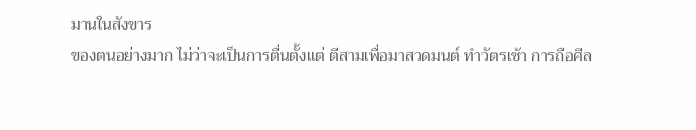มานในสังขาร
ของตนอย่างมาก ไม่ว่าจะเป็นการตื่นตั้งแต่ ตีสามเพื่อมาสวดมนต์ ทำวัตรเช้า การถือศีล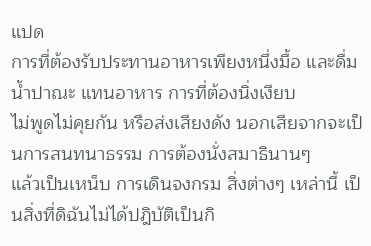แปด
การที่ต้องรับประทานอาหารเพียงหนึ่งมื้อ และดื่มน้ำปาณะ แทนอาหาร การที่ต้องนิ่งเงียบ
ไม่พูดไม่คุยกัน หรือส่งเสียงดัง นอกเสียจากจะเป็นการสนทนาธรรม การต้องนั่งสมาธินานๆ
แล้วเป็นเหน็บ การเดินจงกรม สิ่งต่างๆ เหล่านี้ เป็นสิ่งที่ดิฉันไม่ได้ปฎิบัติเป็นกิ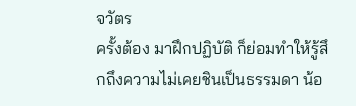จวัตร
ครั้งต้อง มาฝึกปฏิบัติ ก็ย่อมทำให้รู้สึกถึงความไม่เคยชินเป็นธรรมดา น้อ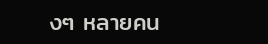งๆ หลายคน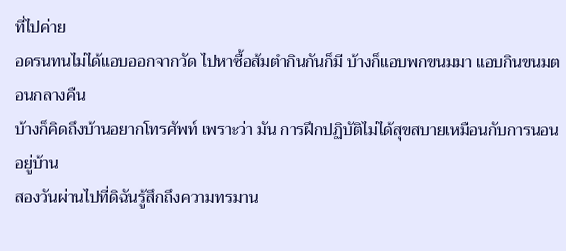ที่ไปค่าย
อดรนทนไม่ได้แอบออกจากวัด ไปหาซื้อส้มตำกินกันก็มี บ้างก็แอบพกขนมมา แอบกินขนมตอนกลางคืน
บ้างก็คิดถึงบ้านอยากโทรศัพท์ เพราะว่า มัน การฝึกปฏิบัติไม่ได้สุขสบายเหมือนกับการนอนอยู่บ้าน
สองวันผ่านไปที่ดิฉันรู้สึกถึงความทรมาน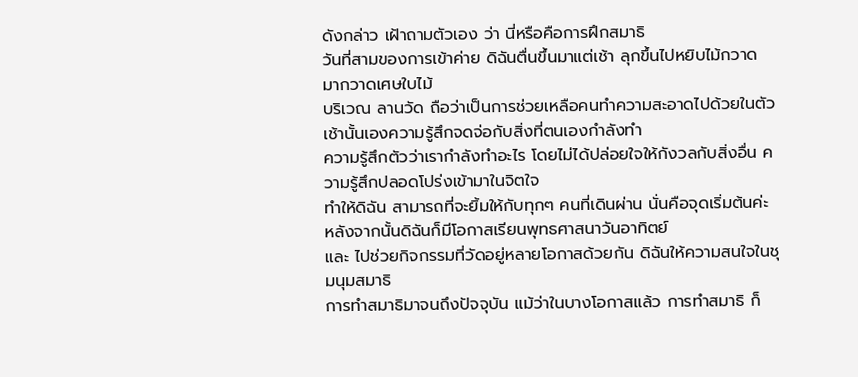ดังกล่าว เฝ้าถามตัวเอง ว่า นี่หรือคือการฝึกสมาธิ
วันที่สามของการเข้าค่าย ดิฉันตื่นขึ้นมาแต่เช้า ลุกขึ้นไปหยิบไม้กวาด มากวาดเศษใบไม้
บริเวณ ลานวัด ถือว่าเป็นการช่วยเหลือคนทำความสะอาดไปด้วยในตัว เช้านั้นเองความรู้สึกจดจ่อกับสิ่งที่ตนเองกำลังทำ
ความรู้สึกตัวว่าเรากำลังทำอะไร โดยไม่ได้ปล่อยใจให้กังวลกับสิ่งอื่น ความรู้สึกปลอดโปร่งเข้ามาในจิตใจ
ทำให้ดิฉัน สามารถที่จะยิ้มให้กับทุกๆ คนที่เดินผ่าน นั่นคือจุดเริ่มต้นค่ะ หลังจากนั้นดิฉันก็มีโอกาสเรียนพุทธศาสนาวันอาทิตย์
และ ไปช่วยกิจกรรมที่วัดอยู่หลายโอกาสด้วยกัน ดิฉันให้ความสนใจในชุมนุมสมาธิ
การทำสมาธิมาจนถึงปัจจุบัน แม้ว่าในบางโอกาสแล้ว การทำสมาธิ ก็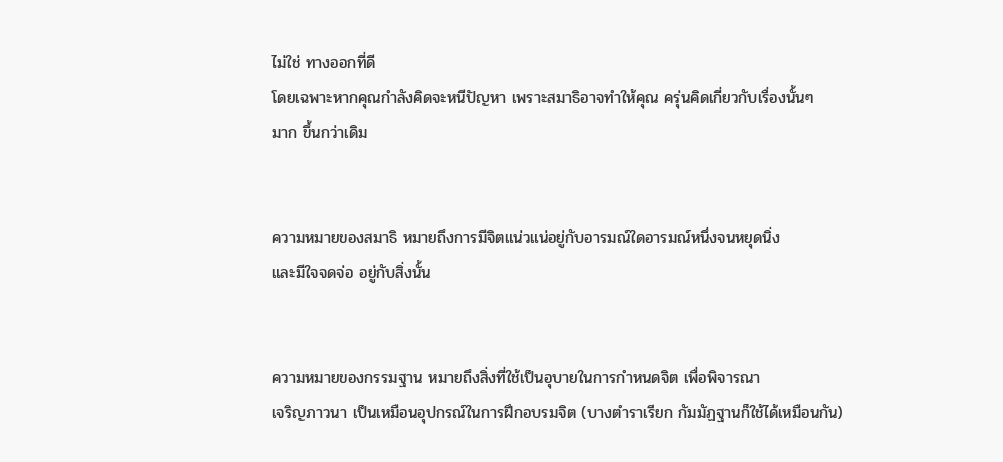ไม่ใช่ ทางออกที่ดี
โดยเฉพาะหากคุณกำลังคิดจะหนีปัญหา เพราะสมาธิอาจทำให้คุณ ครุ่นคิดเกี่ยวกับเรื่องนั้นๆ
มาก ขึ้นกว่าเดิม


ความหมายของสมาธิ หมายถึงการมีจิตแน่วแน่อยู่กับอารมณ์ใดอารมณ์หนึ่งจนหยุดนิ่ง
และมีใจจดจ่อ อยู่กับสิ่งนั้น


ความหมายของกรรมฐาน หมายถึงสิ่งที่ใช้เป็นอุบายในการกำหนดจิต เพื่อพิจารณา
เจริญภาวนา เป็นเหมือนอุปกรณ์ในการฝึกอบรมจิต (บางตำราเรียก กัมมัฏฐานก็ใช้ได้เหมือนกัน)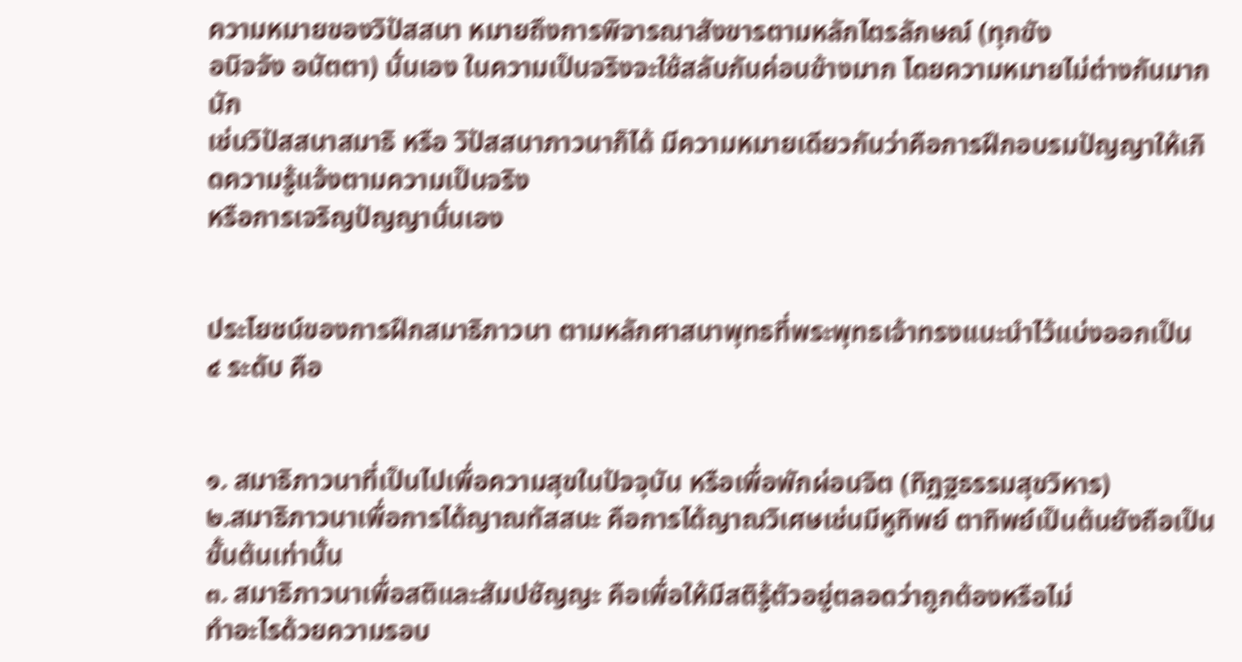ความหมายของวิปัสสนา หมายถึงการพิจารณาสังขารตามหลักไตรลักษณ์ (ทุกขัง
อนิจจัง อนัตตา) นั่นเอง ในความเป็นจริงจะใช้สลับกันค่อนข้างมาก โดยความหมายไม่ต่างกันมากนัก
เช่นวิปัสสนาสมาธิ หรือ วิปัสสนาภาวนาก็ได้ มีความหมายเดียวกันว่าคือการฝึกอบรมปัญญาให้เกิดความรู้แจ้งตามความเป็นจริง
หรือการเจริญปัญญานั่นเอง


ประโยชน์ของการฝึกสมาธิภาวนา ตามหลักศาสนาพุทธที่พระพุทธเจ้าทรงแนะนำไว้แบ่งออกเป็น
๔ ระดับ คือ


๑. สมาธิภาวนาที่เป็นไปเพื่อความสุขในปัจจุบัน หรือเพื่อพักผ่อนจิต (ทิฏฐธรรมสุขวิหาร)
๒.สมาธิภาวนาเพื่อการได้ญาณทัสสนะ คือการได้ญาณวิเศษเช่นมีหูทิพย์ ตาทิพย์เป็นต้นยังถือเป็นขั้นต้นเท่านั้น
๓. สมาธิภาวนาเพื่อสติและสัมปชัญญะ คือเพื่อให้มีสติรู้ตัวอยู่ตลอดว่าถูกต้องหรือไม่
ทำอะไรด้วยความรอบ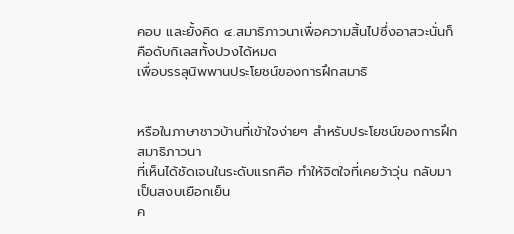คอบ และยั้งคิด ๔.สมาธิภาวนาเพื่อความสิ้นไปซึ่งอาสวะนั่นก็คือดับกิเลสทั้งปวงได้หมด
เพื่อบรรลุนิพพานประโยชน์ของการฝึกสมาธิ


หรือในภาษาชาวบ้านที่เข้าใจง่ายๆ สำหรับประโยชน์ของการฝึกสมาธิภาวนา
ที่เห็นได้ชัดเจนในระดับแรกคือ ทำให้จิตใจที่เคยว้าวุ่น กลับมาเป็นสงบเยือกเย็น
ค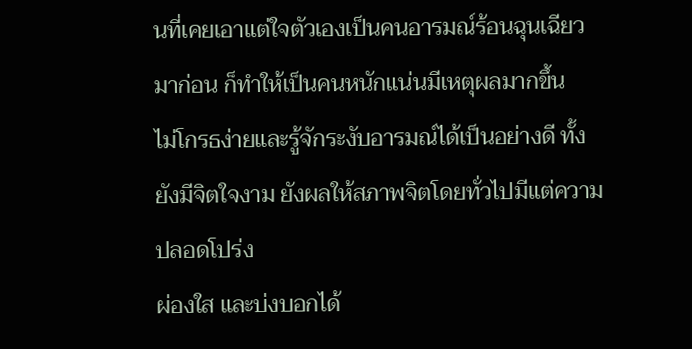นที่เคยเอาแต่ใจตัวเองเป็นคนอารมณ์ร้อนฉุนเฉียวมาก่อน ก็ทำให้เป็นคนหนักแน่นมีเหตุผลมากขึ้น
ไม่โกรธง่ายและรู้จักระงับอารมณ์ได้เป็นอย่างดี ทั้งยังมีจิตใจงาม ยังผลให้สภาพจิตโดยทั่วไปมีแต่ความปลอดโปร่ง
ผ่องใส และบ่งบอกได้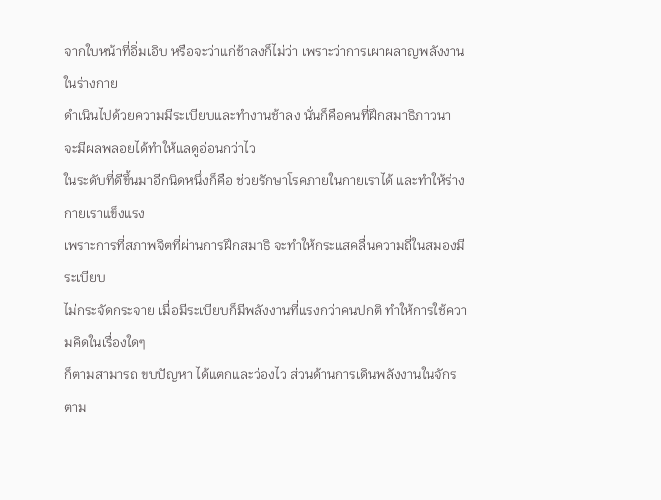จากใบหน้าที่อิ่มเอิบ หรือจะว่าแก่ช้าลงก็ไม่ว่า เพราะว่าการเผาผลาญพลังงานในร่างกาย
ดำเนินไปด้วยความมีระเบียบและทำงานช้าลง นั่นก็คือคนที่ฝึกสมาธิภาวนา จะมีผลพลอยได้ทำให้แลดูอ่อนกว่าไว
ในระดับที่ดีขึ้นมาอีกนิดหนึ่งก็คือ ช่วยรักษาโรคภายในกายเราได้ และทำให้ร่างกายเราแข็งแรง
เพราะการที่สภาพจิตที่ผ่านการฝึกสมาธิ จะทำให้กระแสคลื่นความถี่ในสมองมีระเบียบ
ไม่กระจัดกระจาย เมื่อมีระเบียบก็มีพลังงานที่แรงกว่าคนปกติ ทำให้การใช้ความคิดในเรื่องใดๆ
ก็ตามสามารถ ขบปัญหา ได้แตกและว่องไว ส่วนด้านการเดินพลังงานในจักรตาม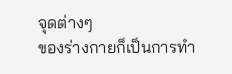จุดต่างๆ
ของร่างกายก็เป็นการทำ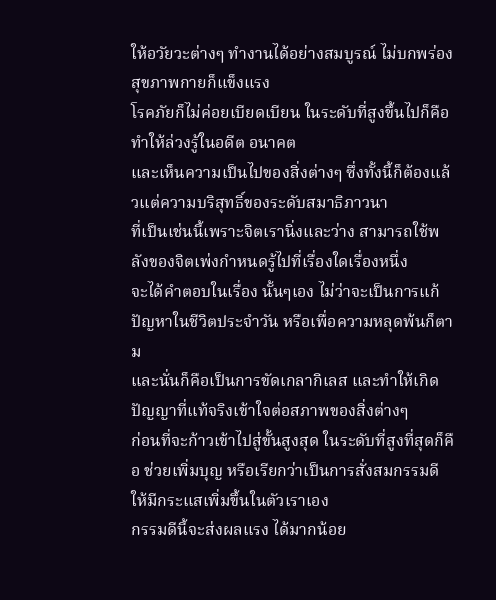ให้อวัยวะต่างๆ ทำงานได้อย่างสมบูรณ์ ไม่บกพร่อง สุขภาพกายก็แข็งแรง
โรคภัยก็ไม่ค่อยเบียดเบียน ในระดับที่สูงขึ้นไปก็คือ ทำให้ล่วงรู้ในอดีต อนาคต
และเห็นความเป็นไปของสิ่งต่างๆ ซึ่งทั้งนี้ก็ต้องแล้วแต่ความบริสุทธิ์ของระดับสมาธิภาวนา
ที่เป็นเช่นนี้เพราะจิตเรานิ่งและว่าง สามารถใช้พลังของจิตเพ่งกำหนดรู้ไปที่เรื่องใดเรื่องหนึ่ง
จะได้คำตอบในเรื่อง นั้นๆเอง ไม่ว่าจะเป็นการแก้ปัญหาในชีวิตประจำวัน หรือเพื่อความหลุดพ้นก็ตาม
และนั่นก็คือเป็นการขัดเกลากิเลส และทำให้เกิดปัญญาที่แท้จริงเข้าใจต่อสภาพของสิ่งต่างๆ
ก่อนที่จะก้าวเข้าไปสู่ขั้นสูงสุด ในระดับที่สูงที่สุดก็คือ ช่วยเพิ่มบุญ หรือเรียกว่าเป็นการสั่งสมกรรมดีให้มีกระแสเพิ่มขึ้นในตัวเราเอง
กรรมดีนี้จะส่งผลแรง ได้มากน้อย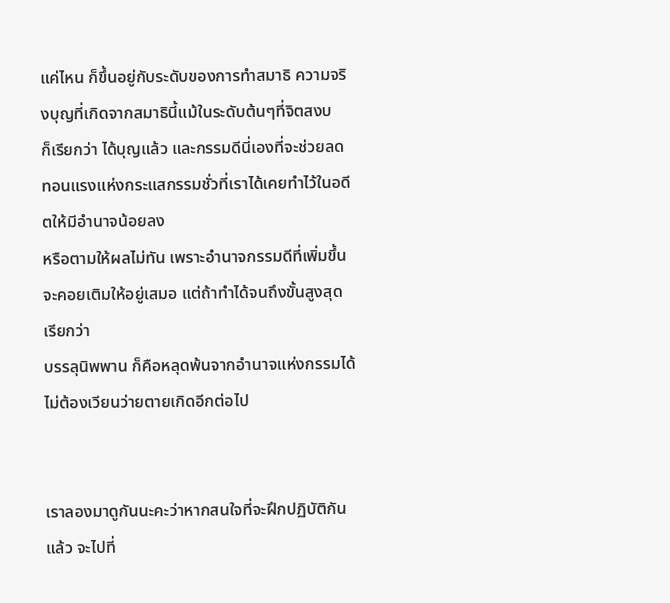แค่ไหน ก็ขึ้นอยู่กับระดับของการทำสมาธิ ความจริงบุญที่เกิดจากสมาธินี้แม้ในระดับต้นๆที่จิตสงบ
ก็เรียกว่า ได้บุญแล้ว และกรรมดีนี่เองที่จะช่วยลดทอนแรงแห่งกระแสกรรมชั่วที่เราได้เคยทำไว้ในอดีตให้มีอำนาจน้อยลง
หรือตามให้ผลไม่ทัน เพราะอำนาจกรรมดีที่เพิ่มขึ้นจะคอยเติมให้อยู่เสมอ แต่ถ้าทำได้จนถึงขั้นสูงสุดเรียกว่า
บรรลุนิพพาน ก็คือหลุดพ้นจากอำนาจแห่งกรรมได้ ไม่ต้องเวียนว่ายตายเกิดอีกต่อไป


เราลองมาดูกันนะคะว่าหากสนใจที่จะฝึกปฏิบัติกันแล้ว จะไปที่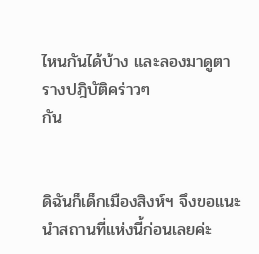ไหนกันได้บ้าง และลองมาดูตารางปฎิบัติคร่าวๆ
กัน


ดิฉันก็เด็กเมืองสิงห์ฯ จึงขอแนะนำสถานที่แห่งนี้ก่อนเลยค่ะ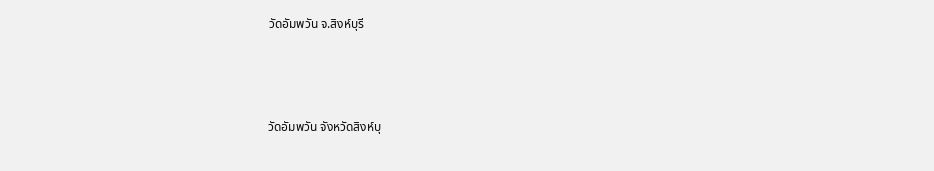วัดอัมพวัน จ.สิงห์บุรี



วัดอัมพวัน จังหวัดสิงห์บุ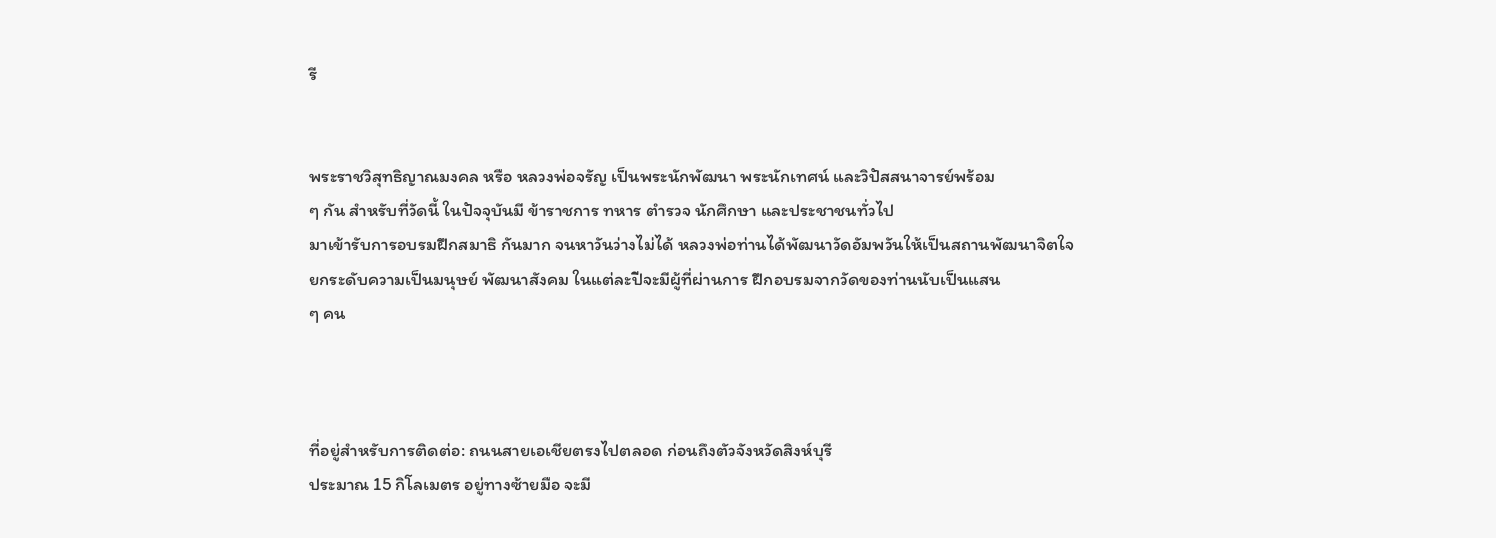รี


พระราชวิสุทธิญาณมงคล หรือ หลวงพ่อจรัญ เป็นพระนักพัฒนา พระนักเทศน์ และวิปัสสนาจารย์พร้อม
ๆ กัน สำหรับที่วัดนี้ ในปัจจุบันมี ข้าราชการ ทหาร ตำรวจ นักศึกษา และประชาชนทั่วไป
มาเข้ารับการอบรมฝึกสมาธิ กันมาก จนหาวันว่างไม่ได้ หลวงพ่อท่านได้พัฒนาวัดอัมพวันให้เป็นสถานพัฒนาจิตใจ
ยกระดับความเป็นมนุษย์ พัฒนาสังคม ในแต่ละปีจะมีผู้ที่ผ่านการ ฝึกอบรมจากวัดของท่านนับเป็นแสน
ๆ คน



ที่อยู่สำหรับการติดต่อ: ถนนสายเอเชียตรงไปตลอด ก่อนถึงตัวจังหวัดสิงห์บุรี
ประมาณ 15 กิโลเมตร อยู่ทางซ้ายมือ จะมี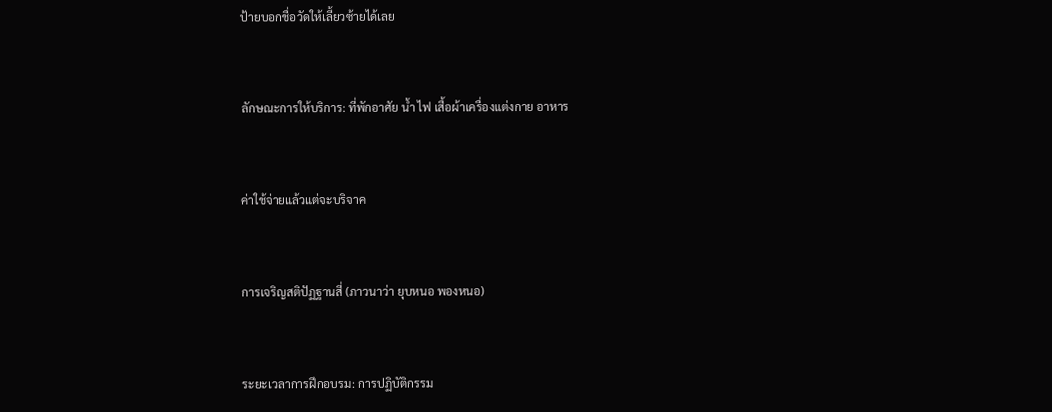ป้ายบอกชื่อวัดให้เลี้ยวซ้ายได้เลย


ลักษณะการให้บริการ: ที่พักอาศัย น้ำ ไฟ เสื้อผ้าเครื่องแต่งกาย อาหาร


ค่าใช้จ่ายแล้วแต่จะบริจาค


การเจริญสติปัฏฐานสี่ (ภาวนาว่า ยุบหนอ พองหนอ)


ระยะเวลาการฝึกอบรม: การปฏิบัติกรรม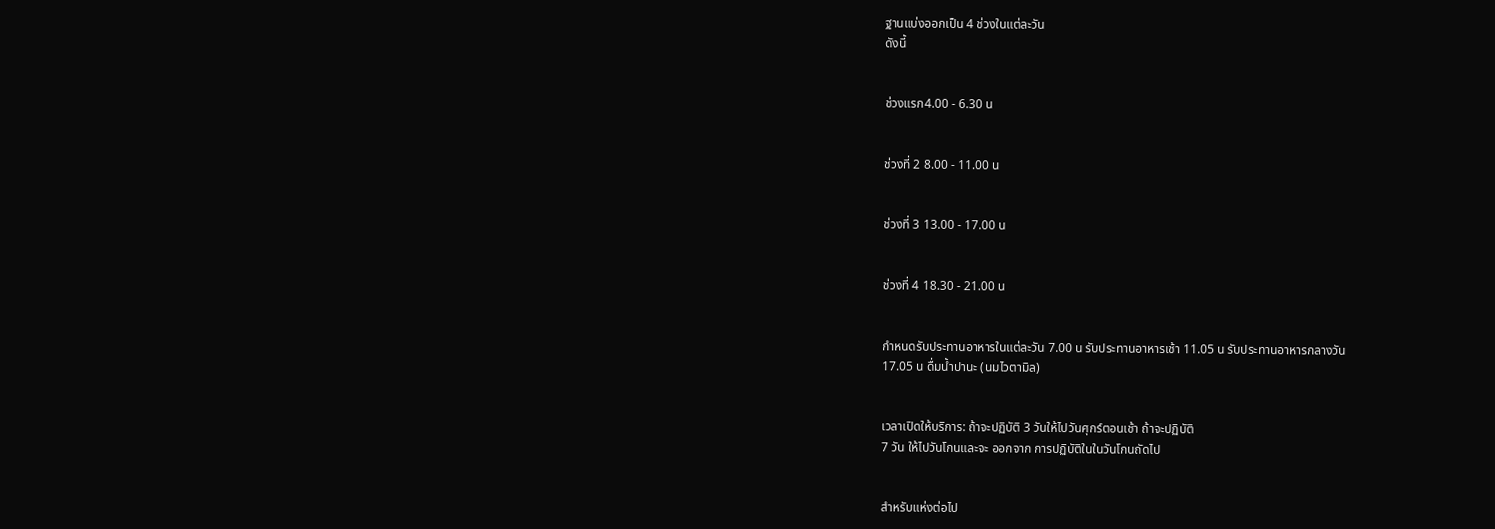ฐานแบ่งออกเป็น 4 ช่วงในแต่ละวัน
ดังนี้


ช่วงแรก4.00 - 6.30 น


ช่วงที่ 2 8.00 - 11.00 น


ช่วงที่ 3 13.00 - 17.00 น


ช่วงที่ 4 18.30 - 21.00 น


กำหนดรับประทานอาหารในแต่ละวัน 7.00 น รับประทานอาหารเช้า 11.05 น รับประทานอาหารกลางวัน
17.05 น ดื่มน้ำปานะ (นมไวตามิล)


เวลาเปิดให้บริการ: ถ้าจะปฏิบัติ 3 วันให้ไปวันศุกร์ตอนเช้า ถ้าจะปฏิบัติ
7 วัน ให้ไปวันโกนและจะ ออกจาก การปฏิบัติในในวันโกนถัดไป


สำหรับแห่งต่อไป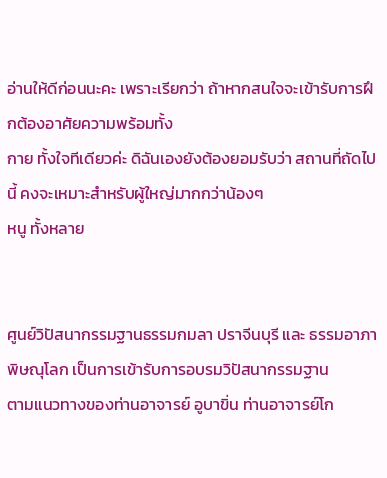อ่านให้ดีก่อนนะคะ เพราะเรียกว่า ถ้าหากสนใจจะเข้ารับการฝึกต้องอาศัยความพร้อมทั้ง
กาย ทั้งใจทีเดียวค่ะ ดิฉันเองยังต้องยอมรับว่า สถานที่ถัดไปนี้ คงจะเหมาะสำหรับผู้ใหญ่มากกว่าน้องๆ
หนู ทั้งหลาย


ศูนย์วิปัสนากรรมฐานธรรมกมลา ปราจีนบุรี และ ธรรมอาภา พิษณุโลก เป็นการเข้ารับการอบรมวิปัสนากรรมฐาน
ตามแนวทางของท่านอาจารย์ อูบาขิ่น ท่านอาจารย์โก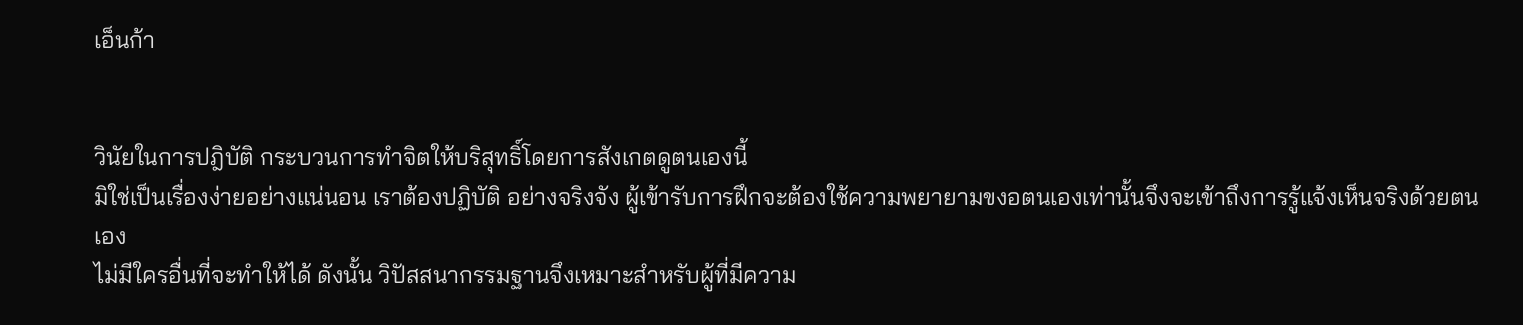เอ็นก้า


วินัยในการปฎิบัติ กระบวนการทำจิตให้บริสุทธิ์โดยการสังเกตดูตนเองนี้
มิใช่เป็นเรื่องง่ายอย่างแน่นอน เราต้องปฏิบัติ อย่างจริงจัง ผู้เข้ารับการฝึกจะต้องใช้ความพยายามขงอตนเองเท่านั้นจึงจะเข้าถึงการรู้แจ้งเห็นจริงด้วยตนเอง
ไม่มีใครอื่นที่จะทำให้ได้ ดังนั้น วิปัสสนากรรมฐานจึงเหมาะสำหรับผู้ที่มีความ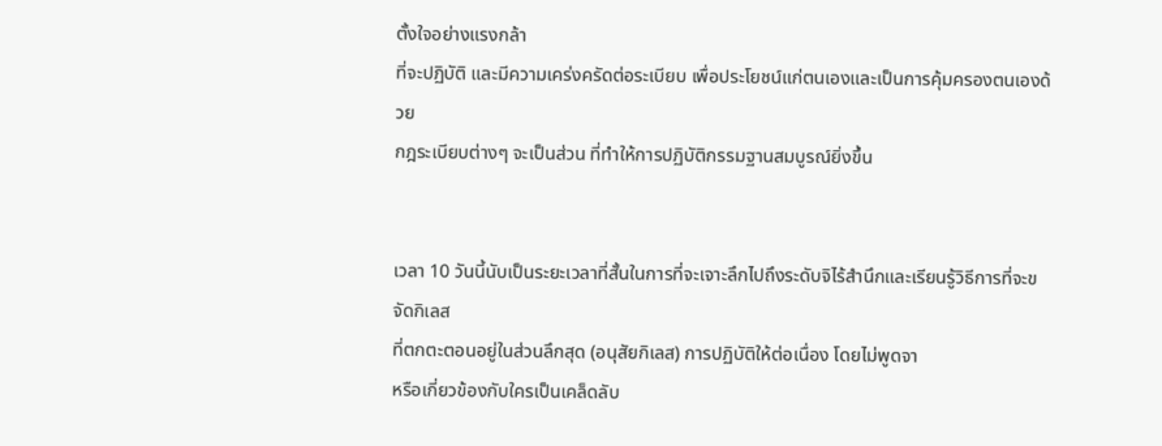ตั้งใจอย่างแรงกล้า
ที่จะปฏิบัติ และมีความเคร่งครัดต่อระเบียบ เพื่อประโยชน์แก่ตนเองและเป็นการคุ้มครองตนเองด้วย
กฎระเบียบต่างๆ จะเป็นส่วน ที่ทำให้การปฏิบัติกรรมฐานสมบูรณ์ยิ่งขึ้น


เวลา 10 วันนี้นับเป็นระยะเวลาที่สั้นในการที่จะเจาะลึกไปถึงระดับจิไร้สำนึกและเรียนรู้วิธีการที่จะขจัดกิเลส
ที่ตกตะตอนอยู่ในส่วนลึกสุด (อนุสัยกิเลส) การปฏิบัติให้ต่อเนื่อง โดยไม่พูดจา
หรือเกี่ยวข้องกับใครเป็นเคล็ดลับ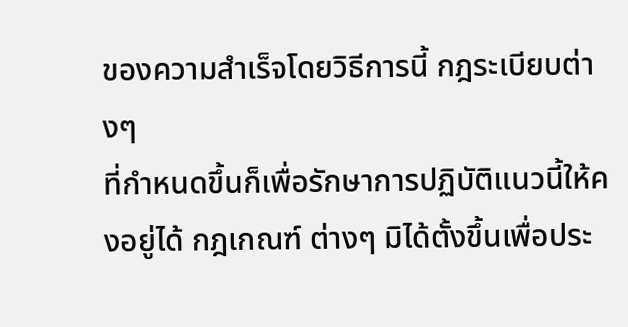ของความสำเร็จโดยวิธีการนี้ กฎระเบียบต่างๆ
ที่กำหนดขึ้นก็เพื่อรักษาการปฏิบัติแนวนี้ให้คงอยู่ได้ กฎเกณฑ์ ต่างๆ มิได้ตั้งขึ้นเพื่อประ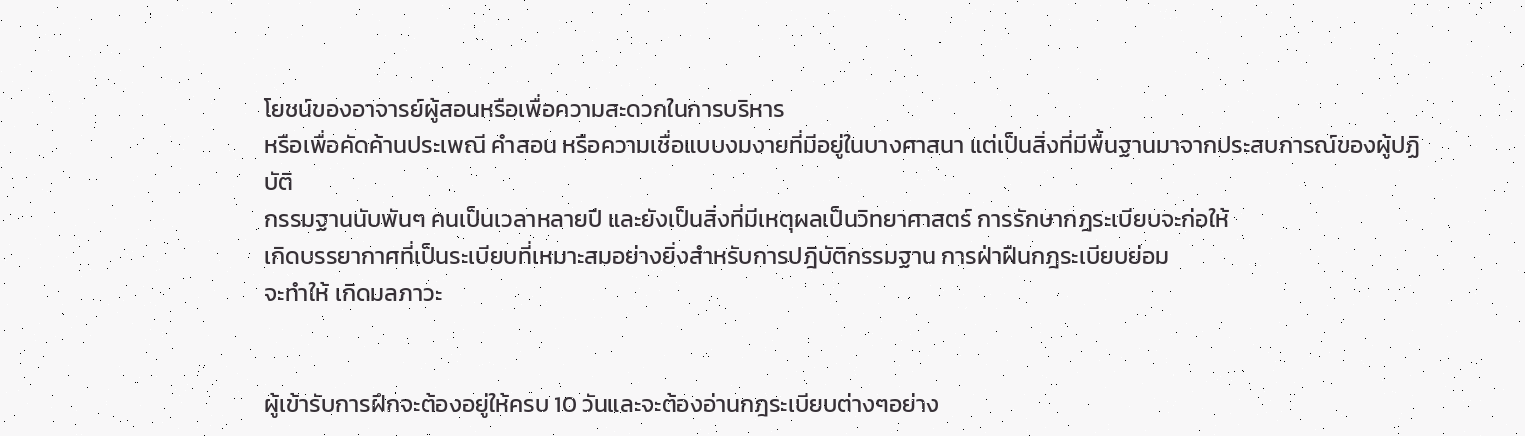โยชน์ของอาจารย์ผู้สอนหรือเพื่อความสะดวกในการบริหาร
หรือเพื่อคัดค้านประเพณี คำสอน หรือความเชื่อแบบงมงายที่มีอยู่ในบางศาสนา แต่เป็นสิ่งที่มีพื้นฐานมาจากประสบการณ์ของผู้ปฏิบัติ
กรรมฐานนับพันๆ คนเป็นเวลาหลายปี และยังเป็นสิ่งที่มีเหตุผลเป็นวิทยาศาสตร์ การรักษากฎระเบียบจะก่อให้
เกิดบรรยากาศที่เป็นระเบียบที่เหมาะสมอย่างยิ่งสำหรับการปฎิบัติกรรมฐาน การฝ่าฝืนกฎระเบียบย่อม
จะทำให้ เกิดมลภาวะ


ผู้เข้ารับการฝึกจะต้องอยู่ให้ครบ 10 วันและจะต้องอ่านกฎระเบียบต่างๆอย่าง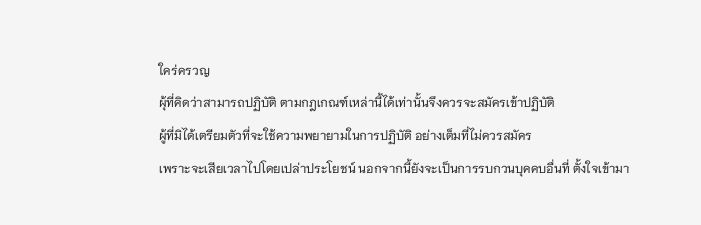ใคร่ครวญ
ผุ้ที่คิดว่าสามารถปฏิบัติ ตามกฎเกณฑ์เหล่านี้ได้เท่านั้นจึงควรจะสมัครเข้าปฏิบัติ
ผู้ที่มิได้เตรียมตัวที่จะใช้ความพยายามในการปฏิบัติ อย่างเต็มที่ไม่ควรสมัคร
เพราะจะเสียเวลาไปโดยเปล่าประโยชน์ นอกจากนี้ยังจะเป็นการรบกวนบุคคบอื่นที่ ตั้งใจเข้ามา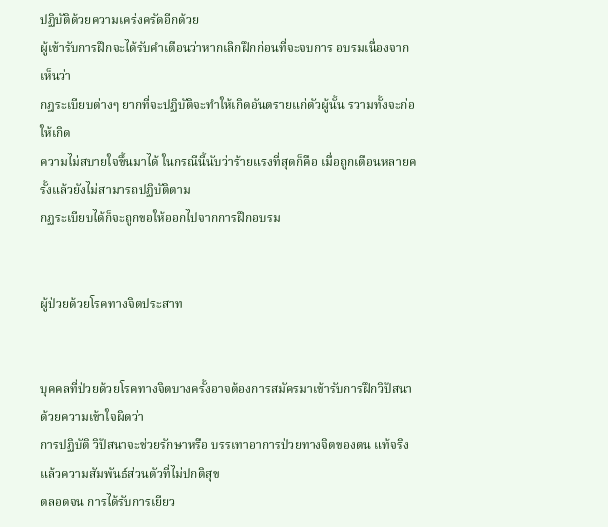ปฏิบัติด้วยความเคร่งครัดอีกด้วย
ผู้เข้ารับการฝึกจะได้รับคำเตือนว่าหากเลิกฝึกก่อนที่จะจบการ อบรมเนื่องจากเห็นว่า
กฎระเบียบต่างๆ ยากที่จะปฏิบัติจะทำให้เกิดอันตรายแก่ตัวผู้นั้น รวามทั้งจะก่อให้เกิด
ความไม่สบายใจขึ้นมาได้ ในกรณีนี้นับว่าร้ายแรงที่สุดก็คือ เมื่อถูกเตือนหลายครั้งแล้วยังไม่สามารถปฏิบัติตาม
กฏระเบียบได้ก็จะถูกขอให้ออกไปจากการฝึกอบรม


ผู้ป่วยด้วยโรคทางจิตประสาท


บุคคลที่ป่วยด้วยโรคทางจิตบางครั้งอาจต้องการสมัครมาเข้ารับการฝึกวิปัสนา ด้วยความเข้าใจผิดว่า
การปฏิบัติ วิปัสนาจะช่วยรักษาหรือ บรรเทาอาการป่วยทางจิตของตน แท้จริงแล้วความสัมพันธ์ส่วนตัวที่ไม่ปกติสุข
ตลอดจน การได้รับการเยียว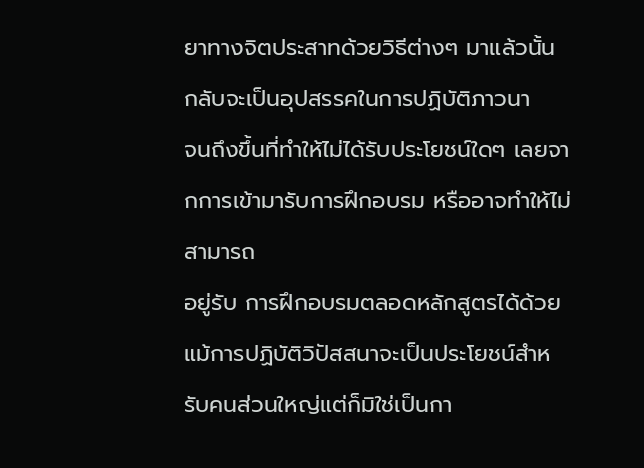ยาทางจิตประสาทด้วยวิธีต่างๆ มาแล้วนั้น กลับจะเป็นอุปสรรคในการปฏิบัติภาวนา
จนถึงขึ้นที่ทำให้ไม่ได้รับประโยชน์ใดๆ เลยจากการเข้ามารับการฝึกอบรม หรืออาจทำให้ไม่สามารถ
อยู่รับ การฝึกอบรมตลอดหลักสูตรได้ด้วย แม้การปฏิบัติวิปัสสนาจะเป็นประโยชน์สำหรับคนส่วนใหญ่แต่ก็มิใช่เป็นกา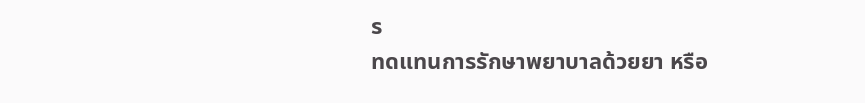ร
ทดแทนการรักษาพยาบาลด้วยยา หรือ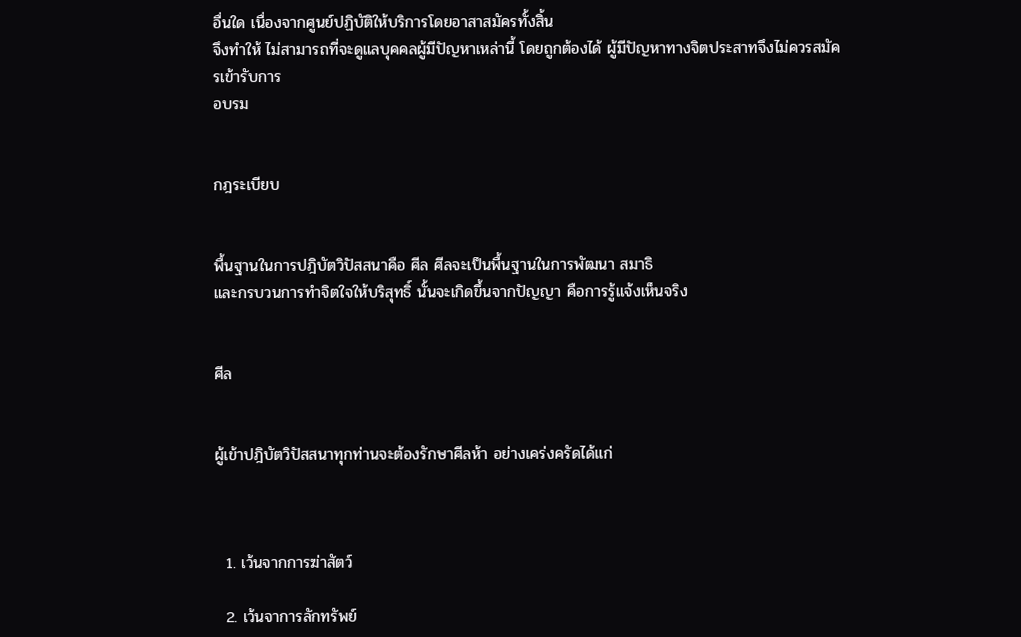อื่นใด เนื่องจากศูนย์ปฏิบัติให้บริการโดยอาสาสมัครทั้งสิ้น
จึงทำให้ ไม่สามารถที่จะดูแลบุคคลผู้มีปัญหาเหล่านี้ โดยถูกต้องได้ ผู้มีปัญหาทางจิตประสาทจึงไม่ควรสมัครเข้ารับการ
อบรม


กฎระเบียบ


พื้นฐานในการปฎิบัตวิปัสสนาคือ ศีล ศีลจะเป็นพื้นฐานในการพัฒนา สมาธิ
และกรบวนการทำจิตใจให้บริสุทธิ์ นั้นจะเกิดขึ้นจากปัญญา คือการรู้แจ้งเห็นจริง


ศีล


ผู้เข้าปฎิบัตวิปัสสนาทุกท่านจะต้องรักษาศีลห้า อย่างเคร่งครัดได้แก่



  1. เว้นจากการฆ่าสัตว์

  2. เว้นจาการลักทรัพย์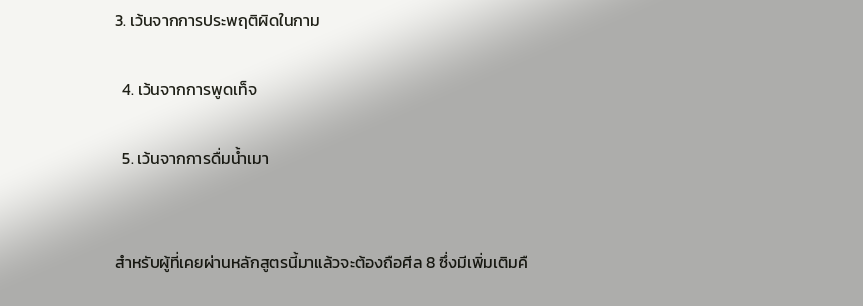3. เว้นจากการประพฤติผิดในกาม

  4. เว้นจากการพูดเท็จ

  5. เว้นจากการดื่มน้ำเมา


สำหรับผู้ที่เคยผ่านหลักสูตรนี้มาแล้วจะต้องถือศีล 8 ซึ่งมีเพิ่มเติมคื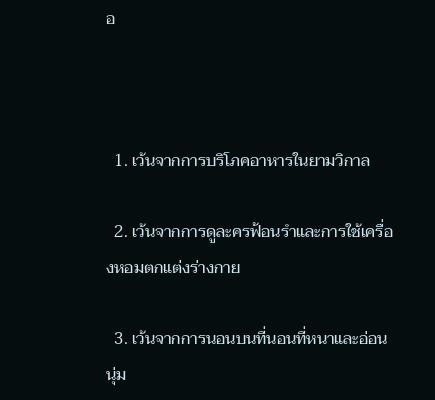อ



  1. เว้นจากการบริโภคอาหารในยามวิกาล

  2. เว้นจากการดูละครฟ้อนรำและการใช้เครื่องหอมตกแต่งร่างกาย

  3. เว้นจากการนอนบนที่นอนที่หนาและอ่อนนุ่ม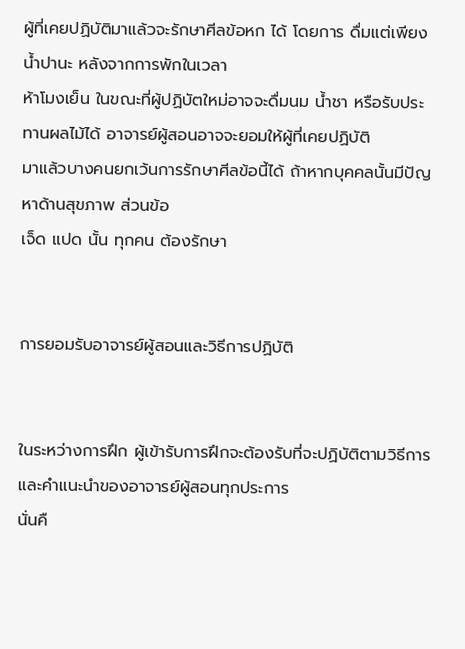ผู้ที่เคยปฏิบัติมาแล้วจะรักษาศีลข้อหก ได้ โดยการ ดื่มแต่เพียงน้ำปานะ หลังจากการพักในเวลา
ห้าโมงเย็น ในขณะที่ผู้ปฏิบัตใหม่อาจจะดื่มนม น้ำชา หรือรับประทานผลไม้ได้ อาจารย์ผู้สอนอาจจะยอมให้ผู้ที่เคยปฏิบัติ
มาแล้วบางคนยกเว้นการรักษาศีลข้อนี้ได้ ถ้าหากบุคคลนั้นมีปัญหาด้านสุขภาพ ส่วนข้อ
เจ็ด แปด นั้น ทุกคน ต้องรักษา


การยอมรับอาจารย์ผู้สอนและวิธีการปฏิบัติ


ในระหว่างการฝึก ผู้เข้ารับการฝึกจะต้องรับที่จะปฏิบัติตามวิธีการและคำแนะนำของอาจารย์ผู้สอนทุกประการ
นั่นคื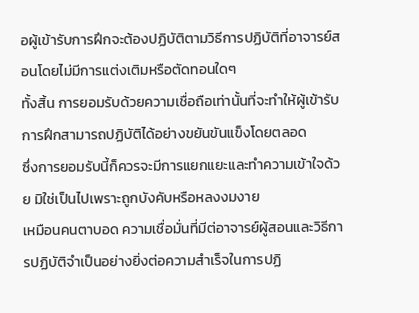อผู้เข้ารับการฝึกจะต้องปฏิบัติตามวิธีการปฏิบัติที่อาจารย์สอนโดยไม่มีการแต่งเติมหรือตัดทอนใดๆ
ทั้งสิ้น การยอมรับด้วยความเชื่อถือเท่านั้นที่จะทำให้ผู้เข้ารับการฝึกสามารถปฏิบัติได้อย่างขยันขันแข็งโดยตลอด
ซึ่งการยอมรับนี้ก็ควรจะมีการแยกแยะและทำความเข้าใจด้วย มิใช่เป็นไปเพราะถูกบังคับหรือหลงงมงาย
เหมือนคนตาบอด ความเชื่อมั่นที่มีต่อาจารย์ผู้สอนและวิธีการปฏิบัติจำเป็นอย่างยิ่งต่อความสำเร็จในการปฏิ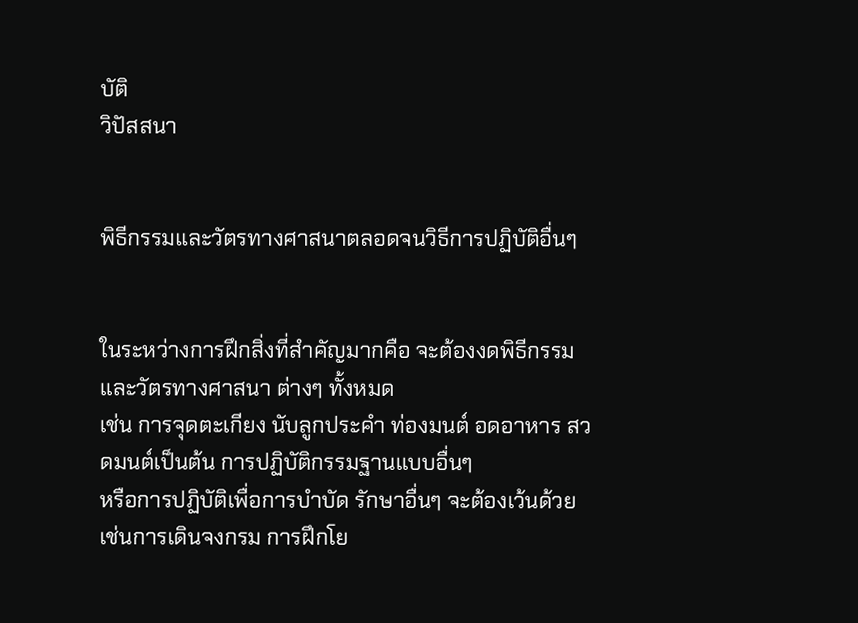บัติ
วิปัสสนา


พิธีกรรมและวัตรทางศาสนาตลอดจนวิธีการปฏิบัติอื่นๆ


ในระหว่างการฝึกสิ่งที่สำคัญมากคือ จะต้องงดพิธีกรรมและวัตรทางศาสนา ต่างๆ ทั้งหมด
เช่น การจุดตะเกียง นับลูกประคำ ท่องมนต์ อดอาหาร สวดมนต์เป็นต้น การปฏิบัติกรรมฐานแบบอื่นๆ
หรือการปฏิบัติเพื่อการบำบัด รักษาอื่นๆ จะต้องเว้นด้วย เช่นการเดินจงกรม การฝึกโย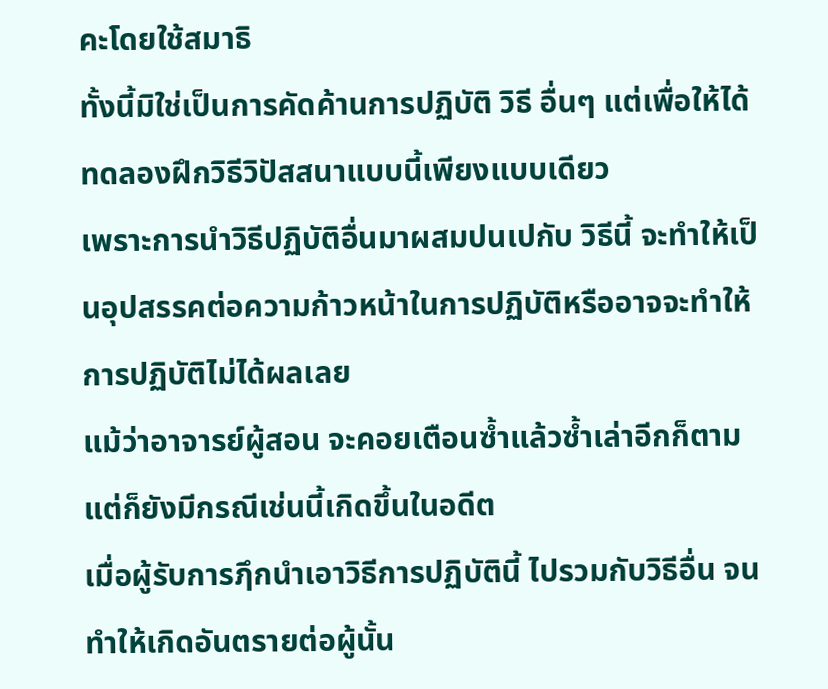คะโดยใช้สมาธิ
ทั้งนี้มิใช่เป็นการคัดค้านการปฏิบัติ วิธี อื่นๆ แต่เพื่อให้ได้ทดลองฝึกวิธีวิปัสสนาแบบนี้เพียงแบบเดียว
เพราะการนำวิธีปฏิบัติอื่นมาผสมปนเปกับ วิธีนี้ จะทำให้เป็นอุปสรรคต่อความก้าวหน้าในการปฏิบัติหรืออาจจะทำให้การปฏิบัติไม่ได้ผลเลย
แม้ว่าอาจารย์ผู้สอน จะคอยเตือนซ้ำแล้วซ้ำเล่าอีกก็ตาม แต่ก็ยังมีกรณีเช่นนี้เกิดขึ้นในอดีต
เมื่อผู้รับการฦึกนำเอาวิธีการปฏิบัตินี้ ไปรวมกับวิธีอื่น จนทำให้เกิดอันตรายต่อผู้นั้น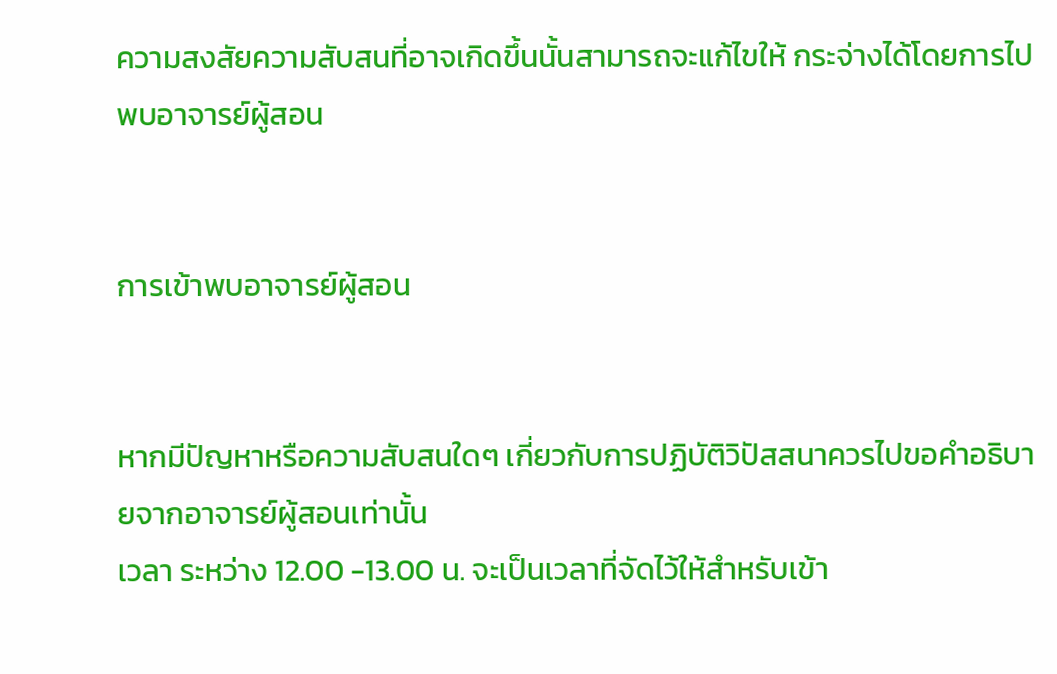ความสงสัยความสับสนที่อาจเกิดขึ้นนั้นสามารถจะแก้ไขให้ กระจ่างได้โดยการไปพบอาจารย์ผู้สอน


การเข้าพบอาจารย์ผู้สอน


หากมีปัญหาหรือความสับสนใดๆ เกี่ยวกับการปฏิบัติวิปัสสนาควรไปขอคำอธิบายจากอาจารย์ผู้สอนเท่านั้น
เวลา ระหว่าง 12.00 -13.00 น. จะเป็นเวลาที่จัดไว้ให้สำหรับเข้า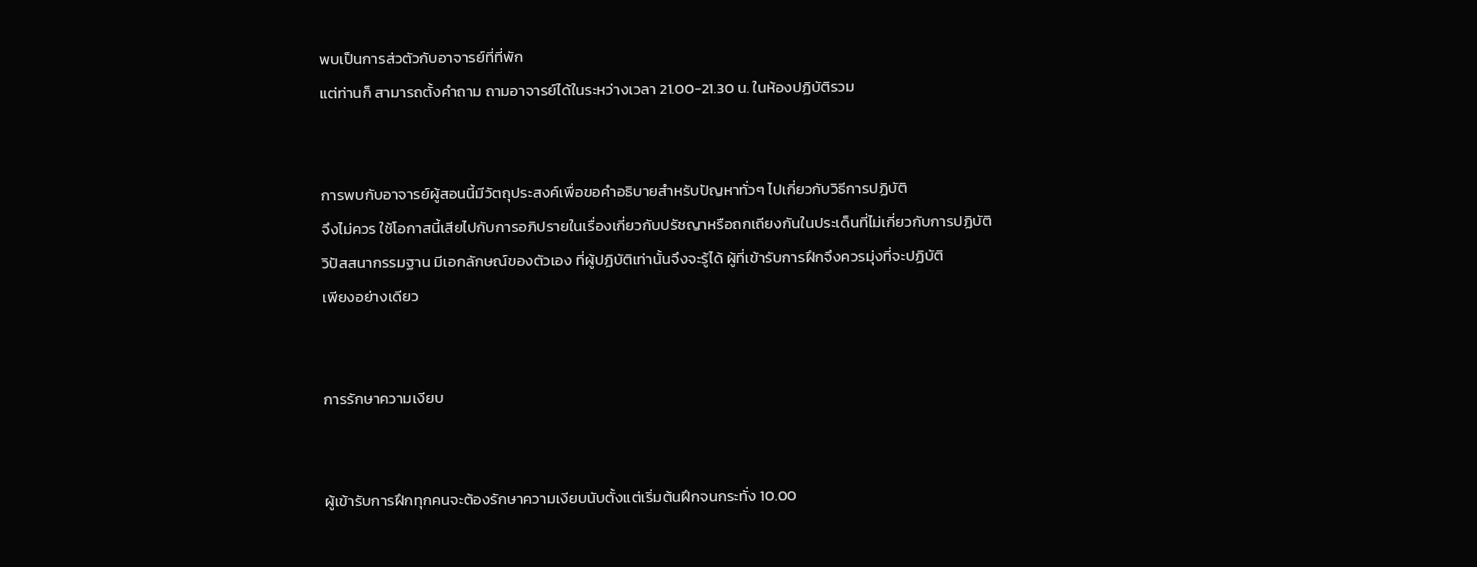พบเป็นการส่วตัวกับอาจารย์ที่ที่พัก
แต่ท่านก็ สามารถตั้งคำถาม ถามอาจารย์ได้ในระหว่างเวลา 21.00-21.30 น. ในห้องปฏิบัติรวม


การพบกับอาจารย์ผู้สอนนี้มีวัตถุประสงค์เพื่อขอคำอธิบายสำหรับปัญหาทั่วๆ ไปเกี่ยวกับวิธีการปฏิบัติ
จึงไม่ควร ใช้โอกาสนี้เสียไปกับการอภิปรายในเรื่องเกี่ยวกับปรัชญาหรือถกเถียงกันในประเด็นที่ไม่เกี่ยวกับการปฏิบัติ
วิปัสสนากรรมฐาน มีเอกลักษณ์ของตัวเอง ที่ผู้ปฏิบัติเท่านั้นจึงจะรู้ได้ ผู้ที่เข้ารับการฝึกจึงควรมุ่งที่จะปฏิบัติ
เพียงอย่างเดียว


การรักษาความเงียบ


ผู้เข้ารับการฝึกทุกคนจะต้องรักษาความเงียบนับตั้งแต่เริ่มต้นฝึกจนกระทั่ง 10.00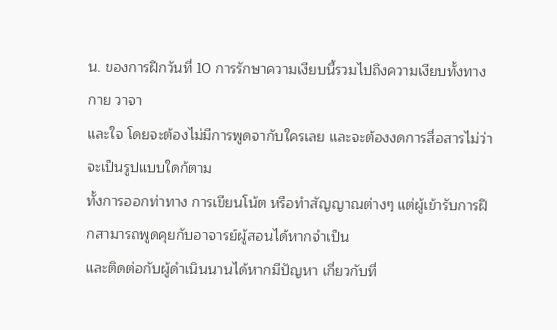น. ของการฝึกวันที่ 10 การรักษาความเงียบนี้รวมไปถึงความเงียบทั้งทางกาย วาจา
และใจ โดยจะต้องไม่มีการพูดจากับใครเลย และจะต้องงดการสื่อสารไม่ว่าจะเป็นรูปแบบใดก้ตาม
ทั้งการออกท่าทาง การเขียนโน้ต หรือทำสัญญาณต่างๆ แต่ผู้เข้ารับการฝึกสามารถพูดคุยกับอาจารย์ผู้สอนได้หากจำเป็น
และติดต่อกับผู้ดำเนินนานได้หากมีปัญหา เกี่ยวกับที่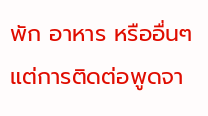พัก อาหาร หรืออื่นๆ แต่การติดต่อพูดจา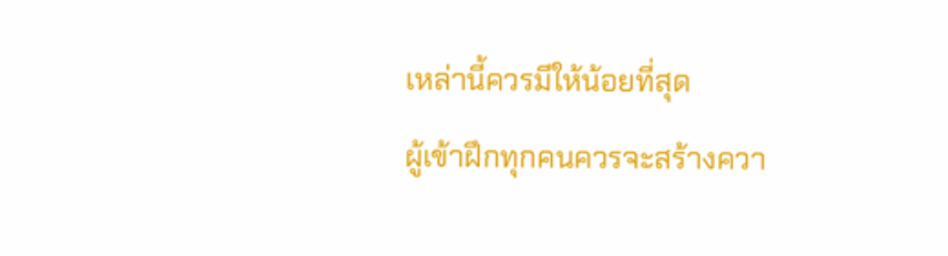เหล่านี้ควรมีให้น้อยที่สุด
ผู้เข้าฝึกทุกคนควรจะสร้างควา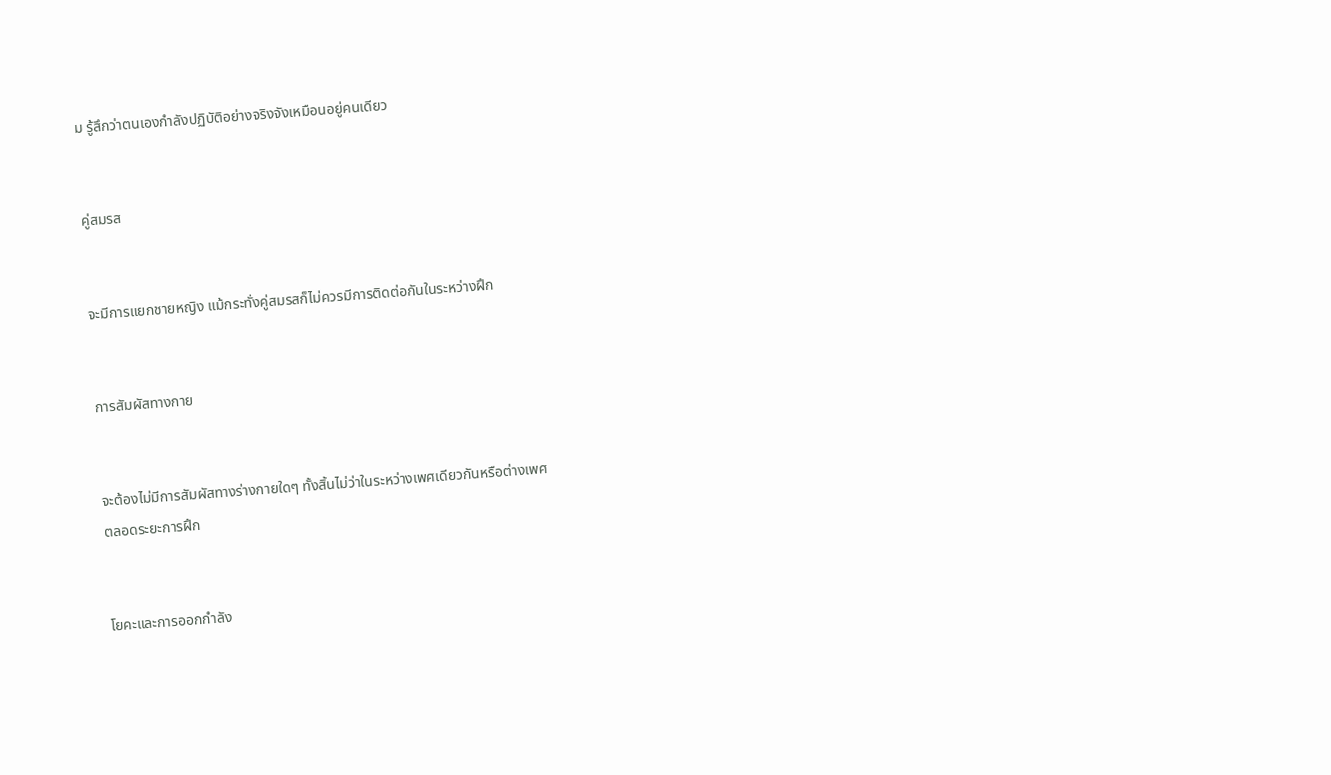ม รู้สึกว่าตนเองกำลังปฏิบัติอย่างจริงจังเหมือนอยู่คนเดียว


คู่สมรส


จะมีการแยกชายหญิง แม้กระทั่งคู่สมรสก็ไม่ควรมีการติดต่อกันในระหว่างฝึก


การสัมผัสทางกาย


จะต้องไม่มีการสัมผัสทางร่างกายใดๆ ทั้งสิ้นไม่ว่าในระหว่างเพศเดียวกันหรือต่างเพศ
ตลอดระยะการฝึก


โยคะและการออกกำลัง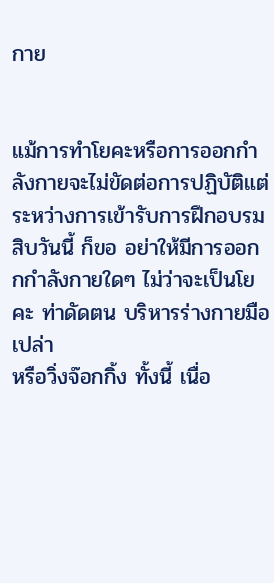กาย


แม้การทำโยคะหรือการออกกำลังกายจะไม่ขัดต่อการปฏิบัติแต่ระหว่างการเข้ารับการฝึกอบรม
สิบวันนี้ ก็ขอ อย่าให้มีการออกกกำลังกายใดๆ ไม่ว่าจะเป็นโยคะ ท่าดัดตน บริหารร่างกายมือเปล่า
หรือวิ่งจ๊อกกิ้ง ทั้งนี้ เนื่อ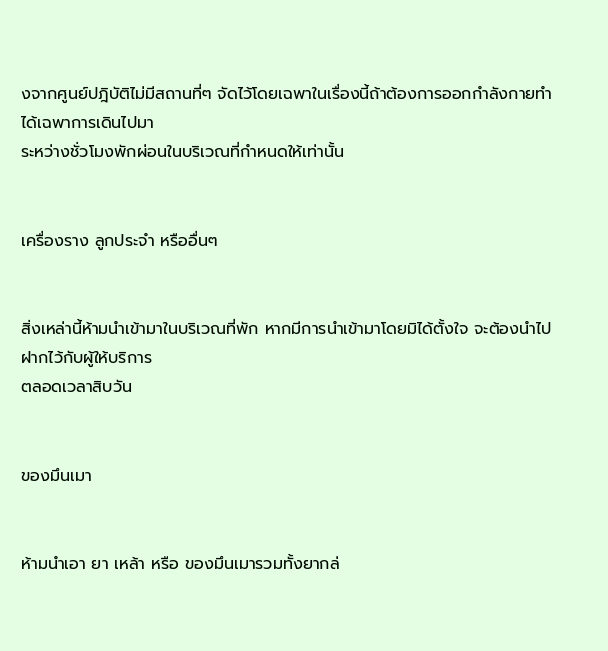งจากศูนย์ปฎิบัติไม่มีสถานที่ๆ จัดไว้โดยเฉพาในเรื่องนี้ถ้าต้องการออกกำลังกายทำได้เฉพาการเดินไปมา
ระหว่างชั่วโมงพักผ่อนในบริเวณที่กำหนดให้เท่านั้น


เครื่องราง ลูกประจำ หรืออื่นๆ


สิ่งเหล่านี้ห้ามนำเข้ามาในบริเวณที่พัก หากมีการนำเข้ามาโดยมิได้ตั้งใจ จะต้องนำไปฝากไว้กับผู้ให้บริการ
ตลอดเวลาสิบวัน


ของมึนเมา


ห้ามนำเอา ยา เหล้า หรือ ของมึนเมารวมทั้งยากล่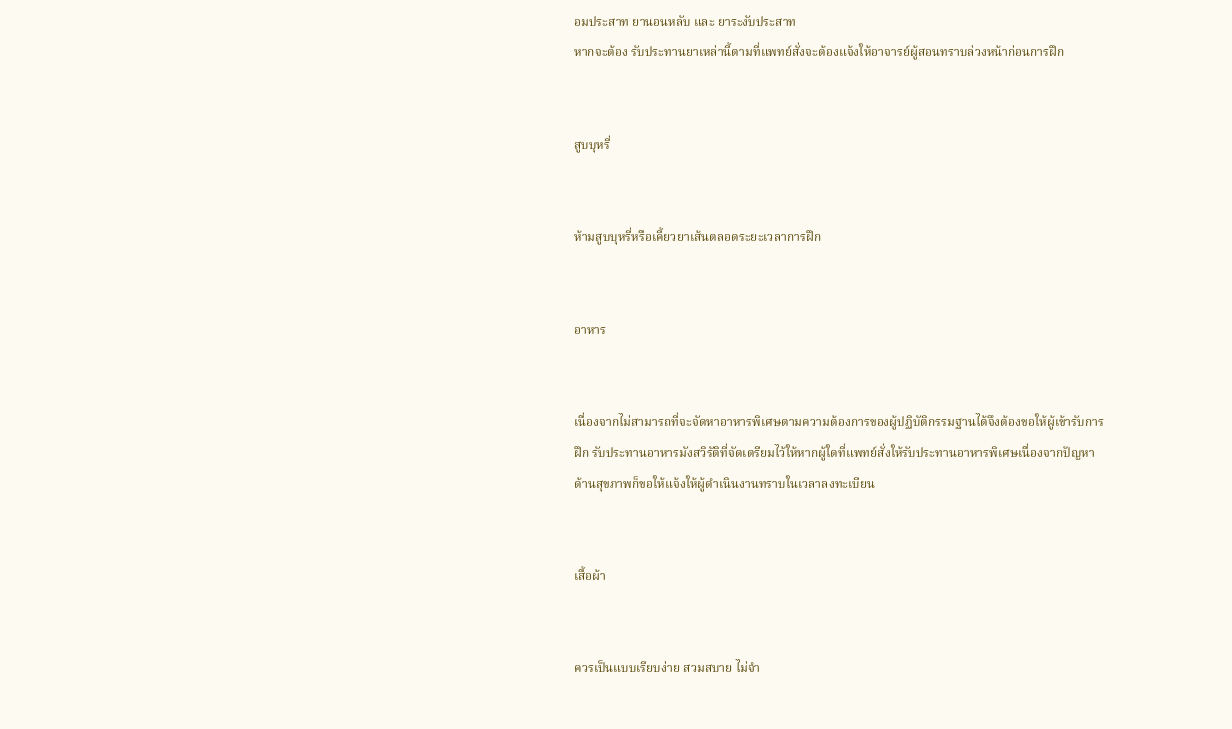อมประสาท ยานอนหลับ และ ยาระงับประสาท
หากจะต้อง รับประทานยาเหล่านี้ตามที่แพทย์สั่งจะต้องแจ้งให้อาจารย์ผู้สอนทราบล่วงหน้าก่อนการฝึก


สูบบุหรี่


ห้ามสูบบุหรี่หรือเคี้ยวยาเส้นตลอดระยะเวลาการฝึก


อาหาร


เนื่องจากไม่สามารถที่จะจัดหาอาหารพิเศษตามความต้องการของผู้ปฏิบัติกรรมฐานได้จึงต้องขอให้ผู้เข้ารับการ
ฝึก รับประทานอาหารมังสวิรัติที่จัดเตรียมไว้ให้หากผู้ใดที่แพทย์สั่งให้รับประทานอาหารพิเศษเนื่องจากปัญหา
ด้านสุขภาพก็ขอให้แจ้งให้ผู้ดำเนินงานทราบในเวลาลงทะเบียน


เสื้อผ้า


ควรเป็นแบบเรียบง่าย สวมสบาย ไม่จำ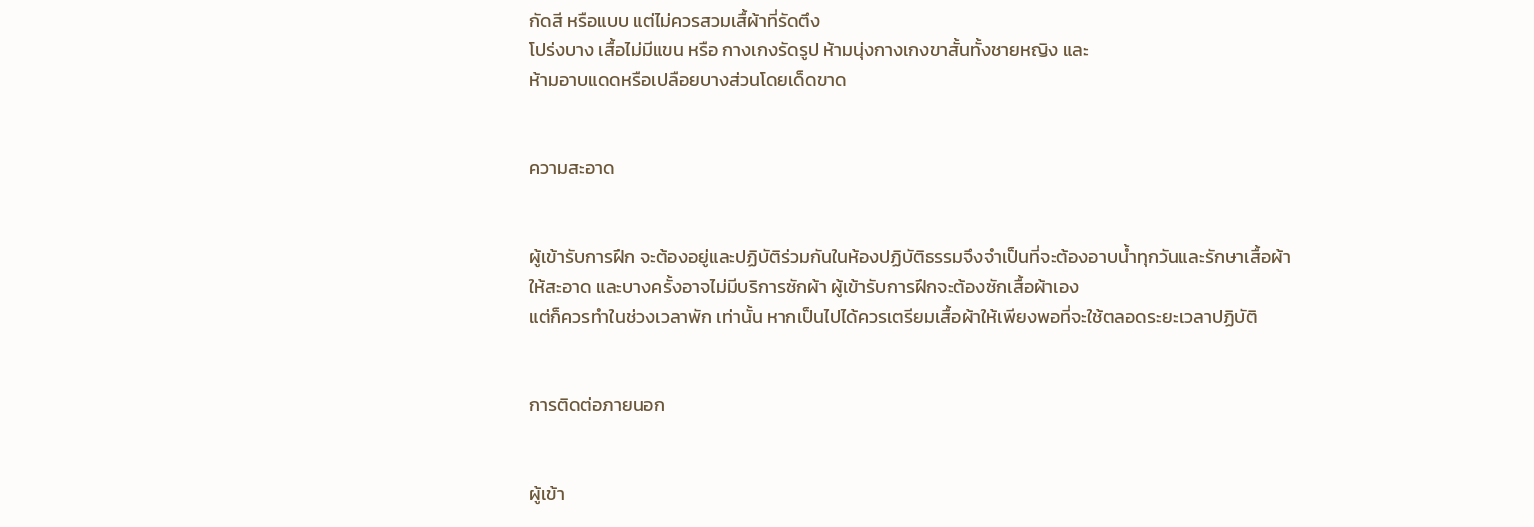กัดสี หรือแบบ แต่ไม่ควรสวมเสื้ผ้าที่รัดตึง
โปร่งบาง เสื้อไม่มีแขน หรือ กางเกงรัดรูป ห้ามนุ่งกางเกงขาสั้นทั้งชายหญิง และ
ห้ามอาบแดดหรือเปลือยบางส่วนโดยเด็ดขาด


ความสะอาด


ผู้เข้ารับการฝึก จะต้องอยู่และปฏิบัติร่วมกันในห้องปฏิบัติธรรมจึงจำเป็นที่จะต้องอาบน้ำทุกวันและรักษาเสื้อผ้า
ให้สะอาด และบางครั้งอาจไม่มีบริการซักผ้า ผู้เข้ารับการฝึกจะต้องซักเสื้อผ้าเอง
แต่ก็ควรทำในช่วงเวลาพัก เท่านั้น หากเป็นไปได้ควรเตรียมเสื้อผ้าให้เพียงพอที่จะใช้ตลอดระยะเวลาปฏิบัติ


การติดต่อภายนอก


ผู้เข้า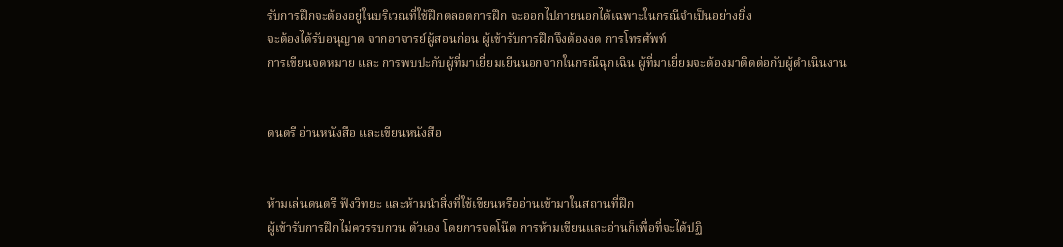รับการฝึกจะต้องอยู่ในบริเวณที่ใช้ฝึกตลอดการฝึก จะออกไปภายนอกได้เฉพาะในกรณีจำเป็นอย่างยิ่ง
จะต้องได้รับอนุญาต จากอาจารย์ผู้สอนก่อน ผู้เข้ารับการฝึกจึงต้องงด การโทรศัพท์
การเขียนจดหมาย และ การพบปะกับผู้ที่มาเยี่ยมเยีนนอกจากในกรณีฉุกเฉิน ผู้ที่มาเยี่ยมจะต้องมาติดต่อกับผู้ดำเนินงาน


ดนตรี อ่านหนังสือ และเขียนหนังสือ


ห้ามเล่นดนตรี ฟังวิทยะ และห้ามนำสิ่งที่ใช้เขียนหรืออ่านเข้ามาในสถานที่ฝึก
ผู้เข้ารับการฝึกไม่ควรรบกวน ตัวเอง โดยการจดโน๊ต การห้ามเขียนและอ่านก็เพื่อที่จะได้ปฏิ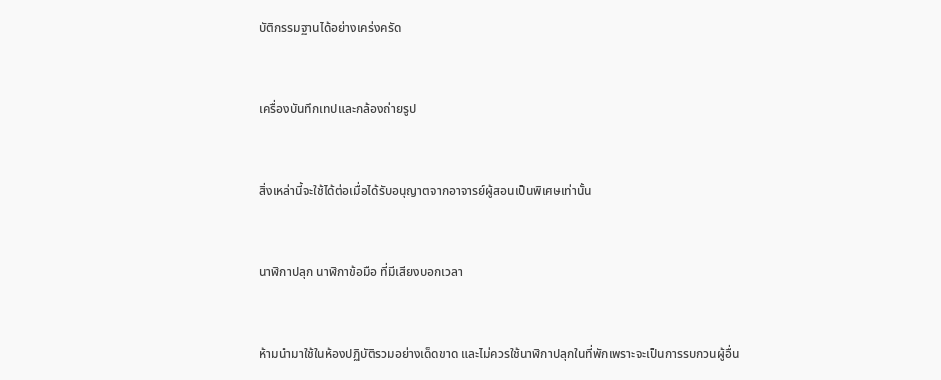บัติกรรมฐานได้อย่างเคร่งครัด


เครื่องบันทึกเทปและกล้องถ่ายรูป


สิ่งเหล่านี้จะใช้ได้ต่อเมื่อได้รับอนุญาตจากอาจารย์ผู้สอนเป็นพิเศษเท่านั้น


นาฬิกาปลุก นาฬิกาข้อมือ ที่มีเสียงบอกเวลา


ห้ามนำมาใช้ในห้องปฏิบัติรวมอย่างเด็ดขาด และไม่ควรใช้นาฬิกาปลุกในที่พักเพราะจะเป็นการรบกวนผู้อื่น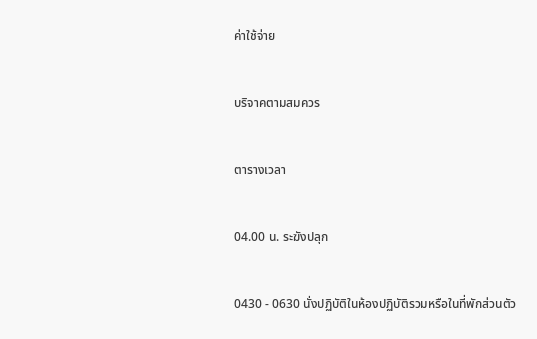ค่าใช้จ่าย


บริจาคตามสมควร


ตารางเวลา


04.00 น. ระฆังปลุก


0430 - 0630 นั่งปฏิบัติในห้องปฏิบัติรวมหรือในที่พักส่วนตัว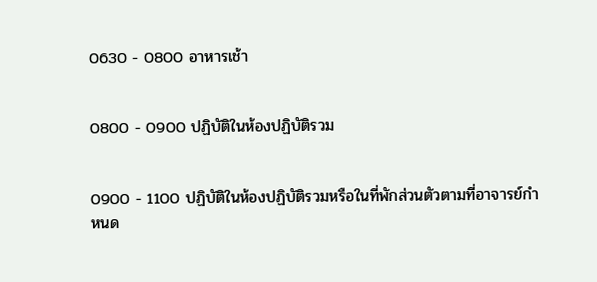0630 - 0800 อาหารเช้า


0800 - 0900 ปฏิบัติในห้องปฏิบัติรวม


0900 - 1100 ปฏิบัติในห้องปฏิบัติรวมหรือในที่พักส่วนตัวตามที่อาจารย์กำหนด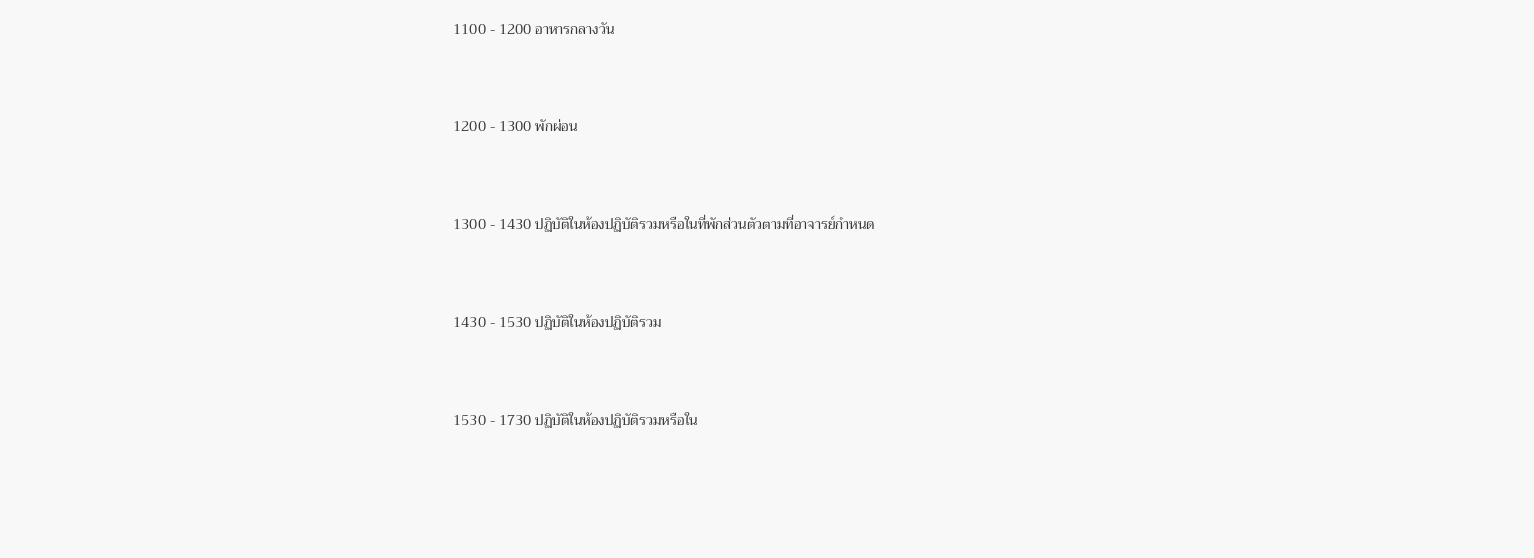1100 - 1200 อาหารกลางวัน


1200 - 1300 พักผ่อน


1300 - 1430 ปฏิบัติในห้องปฏิบัติรวมหรือในที่พักส่วนตัวตามที่อาจารย์กำหนด


1430 - 1530 ปฏิบัติในห้องปฏิบัติรวม


1530 - 1730 ปฏิบัติในห้องปฏิบัติรวมหรือใน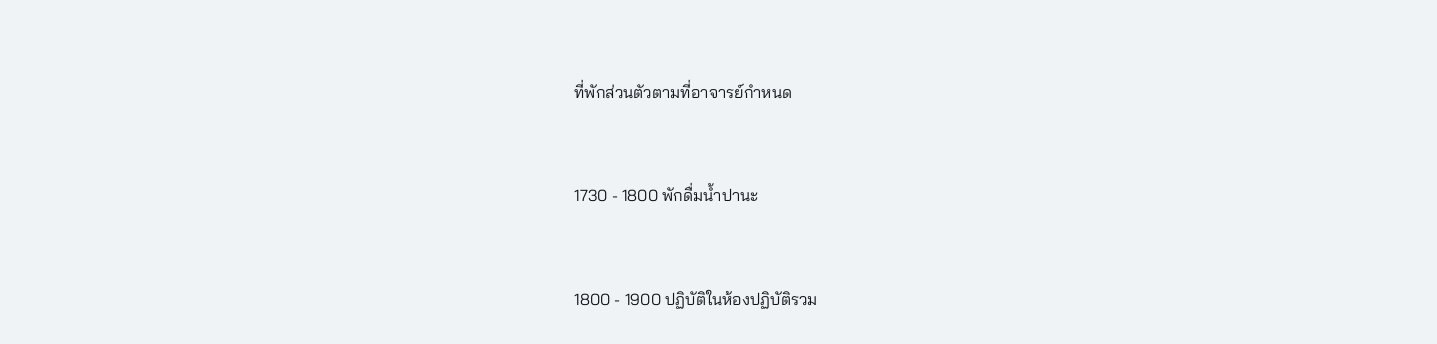ที่พักส่วนตัวตามที่อาจารย์กำหนด


1730 - 1800 พักดื่มน้ำปานะ


1800 - 1900 ปฏิบัติในห้องปฏิบัติรวม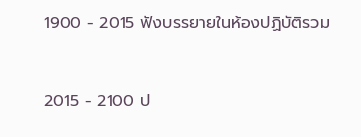1900 - 2015 ฟังบรรยายในห้องปฏิบัติรวม


2015 - 2100 ป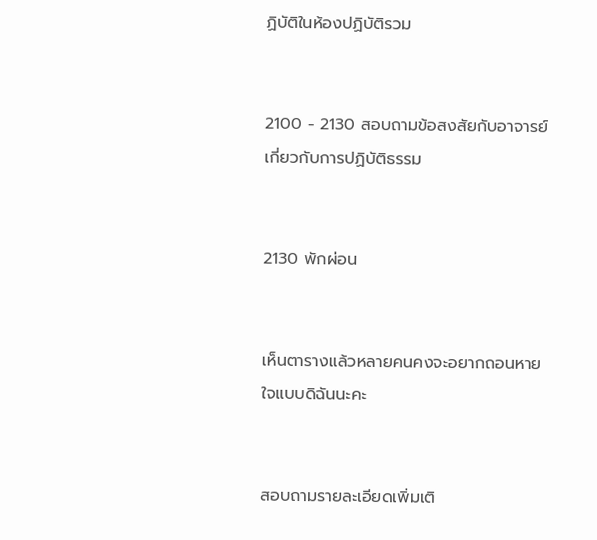ฏิบัติในห้องปฏิบัติรวม


2100 - 2130 สอบถามข้อสงสัยกับอาจารย์เกี่ยวกับการปฏิบัติธรรม


2130 พักผ่อน


เห็นตารางแล้วหลายคนคงจะอยากถอนหายใจแบบดิฉันนะคะ


สอบถามรายละเอียดเพิ่มเติ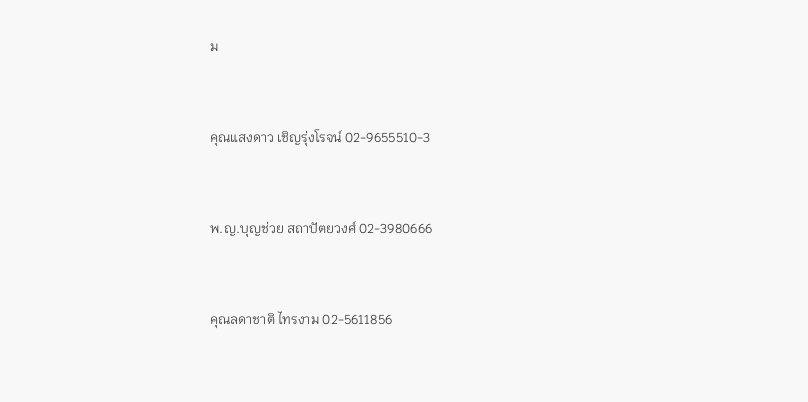ม


คุณแสงดาว เชิญรุ่งโรจน์ 02-9655510-3


พ.ญ.บุญช่วย สถาปัตยวงศ์ 02-3980666


คุณลดาชาติ ไทรงาม 02-5611856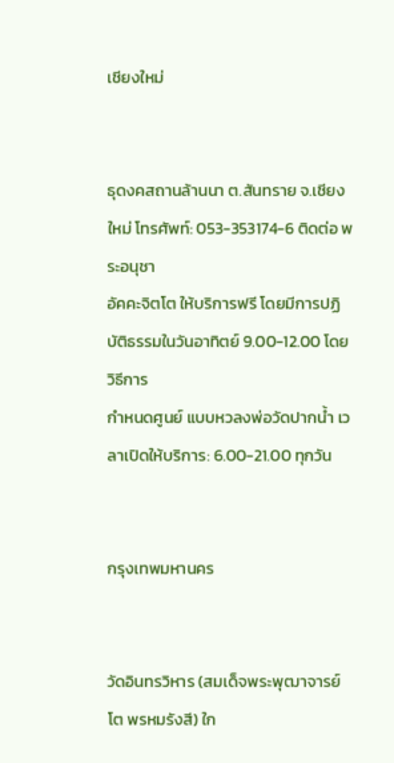เชียงใหม่


ธุดงคสถานล้านนา ต.สันทราย จ.เชียงใหม่ โทรศัพท์: 053-353174-6 ติดต่อ พระอนุชา
อัคคะจิตโต ให้บริการฟรี โดยมีการปฏิบัติธรรมในวันอาทิตย์ 9.00-12.00 โดยวิธีการ
กำหนดศูนย์ แบบหวลงพ่อวัดปากน้ำ เวลาเปิดให้บริการ: 6.00-21.00 ทุกวัน


กรุงเทพมหานคร


วัดอินทรวิหาร (สมเด็จพระพุฒาจารย์ โต พรหมรังสี) ใก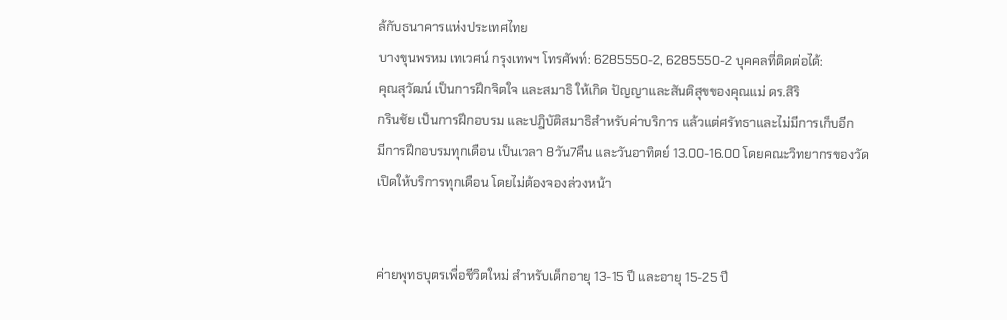ล้กับธนาคารแห่งประเทศไทย
บางขุนพรหม เทเวศน์ กรุงเทพฯ โทรศัพท์: 6285550-2, 6285550-2 บุคคลที่ติดต่อได้:
คุณสุวัฒน์ เป็นการฝึกจิตใจ และสมาธิ ให้เกิด ปัญญาและสันติสุขของคุณแม่ ดร.สิริ
กรินชัย เป็นการฝึกอบรม และปฎิบัติสมาธิสำหรับค่าบริการ แล้วแต่ศรัทธาและไม่มีการเก็บอีก
มีการฝึกอบรมทุกเดือน เป็นเวลา 8วัน7คืน และวันอาทิตย์ 13.00-16.00 โดยคณะวิทยากรของวัด
เปิดให้บริการทุกเดือน โดยไม่ต้องจองล่วงหน้า


ค่ายพุทธบุตรเพื่อชีวิตใหม่ สำหรับเด็กอายุ 13-15 ปี และอายุ 15-25 ปี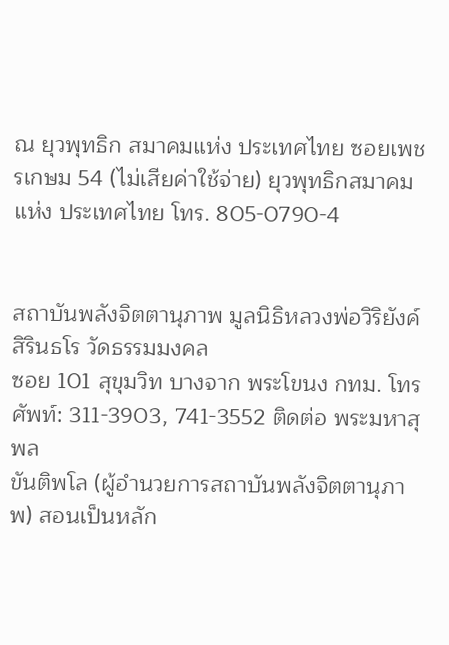ณ ยุวพุทธิก สมาคมแห่ง ประเทศไทย ซอยเพชรเกษม 54 (ไม่เสียค่าใช้จ่าย) ยุวพุทธิกสมาคม
แห่ง ประเทศไทย โทร. 805-0790-4


สถาบันพลังจิตตานุภาพ มูลนิธิหลวงพ่อวิริยังค์ สิรินธโร วัดธรรมมงคล
ซอย 101 สุขุมวิท บางจาก พระโขนง กทม. โทรศัพท์: 311-3903, 741-3552 ติดต่อ พระมหาสุพล
ขันติพโล (ผู้อำนวยการสถาบันพลังจิตตานุภาพ) สอนเป็นหลัก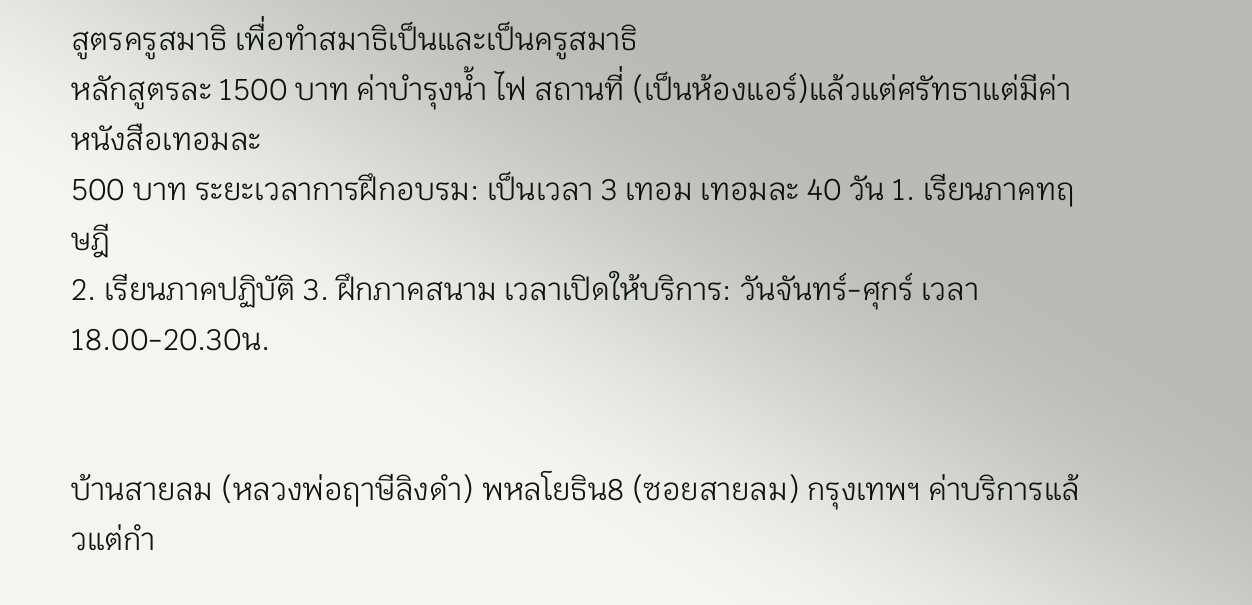สูตรครูสมาธิ เพื่อทำสมาธิเป็นและเป็นครูสมาธิ
หลักสูตรละ 1500 บาท ค่าบำรุงน้ำ ไฟ สถานที่ (เป็นห้องแอร์)แล้วแต่ศรัทธาแต่มีค่าหนังสือเทอมละ
500 บาท ระยะเวลาการฝึกอบรม: เป็นเวลา 3 เทอม เทอมละ 40 วัน 1. เรียนภาคทฤษฎี
2. เรียนภาคปฏิบัติ 3. ฝึกภาคสนาม เวลาเปิดให้บริการ: วันจันทร์-ศุกร์ เวลา 18.00-20.30น.


บ้านสายลม (หลวงพ่อฤาษีลิงดำ) พหลโยธิน8 (ซอยสายลม) กรุงเทพฯ ค่าบริการแล้วแต่กำ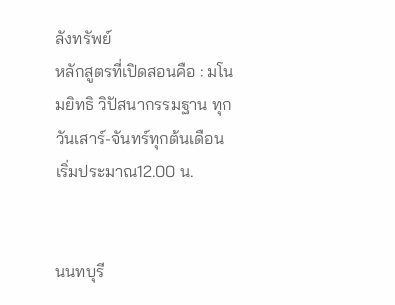ลังทรัพย์
หลักสูตรที่เปิดสอนคือ : มโนมยิทธิ วิปัสนากรรมฐาน ทุกวันเสาร์-จันทร์ทุกต้นเดือน
เริ่มประมาณ12.00 น.


นนทบุรี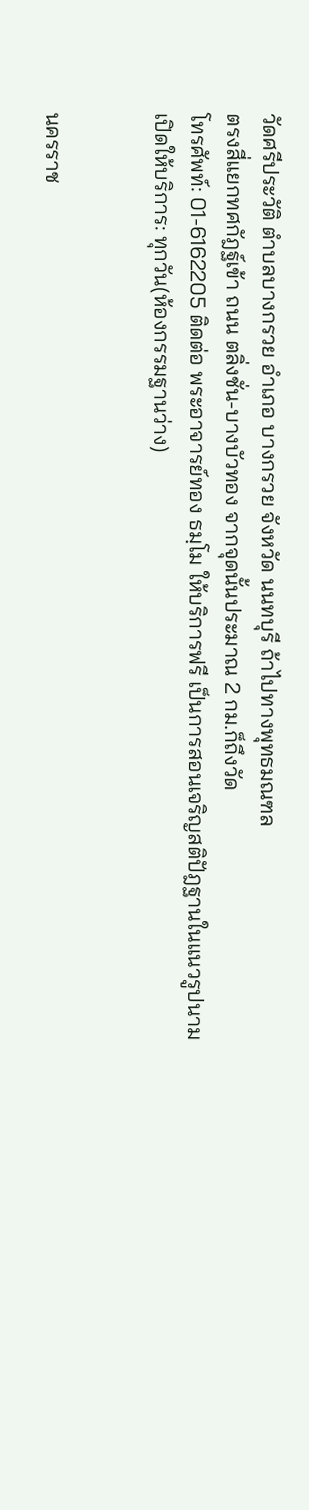วัดศรีประวัติ ตำบลบางกรวย อำเภอ บางกรวย จังหวัด นนทบุรี ถ้าไปทางพุทธมณฑล
ตรงสี่แยกทศกัฎฐ์เข้า ถนน ตลิ่งชั่น-บางบัวทอง จากจุดนั้นประมาณ 2 กม.ก็ถึงวัด
โทรศัพท์: 01-6162205 ติดต่อ พระอาจารย์ทอง ธมฺโม ให้บริการฟรี เป็นการสอนเจริญสติปัฎฐานในแนวรูปนาม
เปิดให้บริการ: ทุกวัน(ห้องกรรมฐานว่าง)


นครราช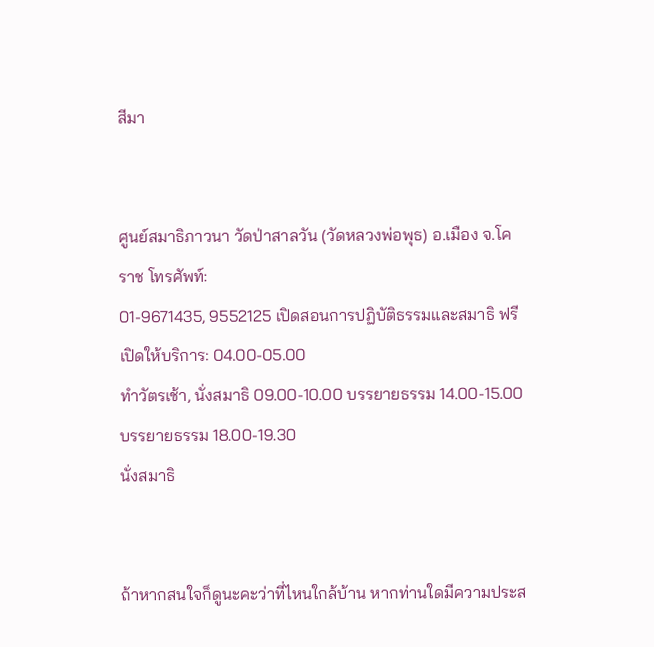สีมา


ศูนย์สมาธิภาวนา วัดป่าสาลวัน (วัดหลวงพ่อพุธ) อ.เมือง จ.โคราช โทรศัพท์:
01-9671435, 9552125 เปิดสอนการปฏิบัติธรรมและสมาธิ ฟรี เปิดให้บริการ: 04.00-05.00
ทำวัตรเช้า, นั่งสมาธิ 09.00-10.00 บรรยายธรรม 14.00-15.00 บรรยายธรรม 18.00-19.30
นั่งสมาธิ


ถ้าหากสนใจก็ดูนะคะว่าที่ไหนใกล้บ้าน หากท่านใดมีความประส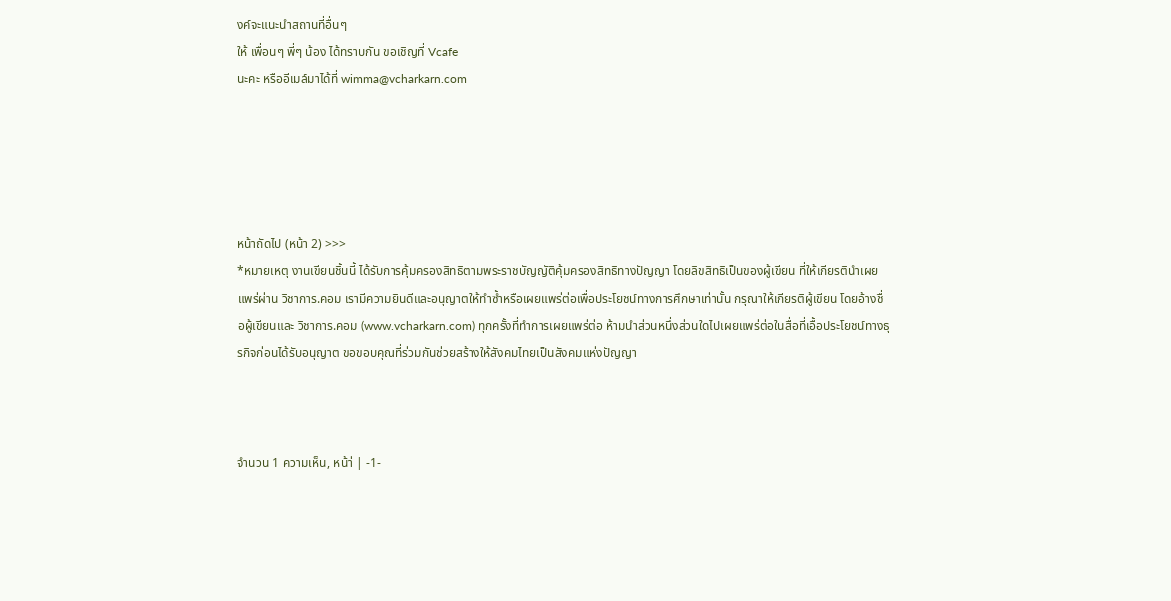งค์จะแนะนำสถานที่อื่นๆ
ให้ เพื่อนๆ พี่ๆ น้อง ได้ทราบกัน ขอเชิญที่ Vcafe
นะคะ หรืออีเมล์มาได้ที่ wimma@vcharkarn.com





หน้าถัดไป (หน้า 2) >>>
*หมายเหตุ งานเขียนชิ้นนี้ ได้รับการคุ้มครองสิทธิตามพระราชบัญญัติคุ้มครองสิทธิทางปัญญา โดยลิขสิทธิเป็นของผู้เขียน ที่ให้เกียรตินำเผยแพร่ผ่าน วิชาการ.คอม เรามีความยินดีและอนุญาตให้ทำซ้ำหรือเผยแพร่ต่อเพื่อประโยชน์ทางการศึกษาเท่านั้น กรุณาให้เกียรติผู้เขียน โดยอ้างชื่อผู้เขียนและ วิชาการ.คอม (www.vcharkarn.com) ทุกครั้งที่ทำการเผยแพร่ต่อ ห้ามนำส่วนหนึ่งส่วนใดไปเผยแพร่ต่อในสื่อที่เอื้อประโยชน์ทางธุรกิจก่อนได้รับอนุญาต ขอขอบคุณที่ร่วมกันช่วยสร้างให้สังคมไทยเป็นสังคมแห่งปัญญา



จำนวน 1 ความเห็น, หน้า่ | -1-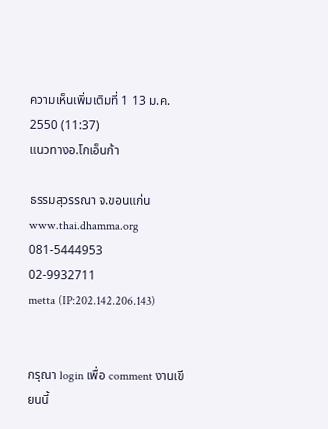ความเห็นเพิ่มเติมที่ 1 13 ม.ค. 2550 (11:37)
แนวทางอ.โกเอ็นก้า

ธรรมสุวรรณา จ.ขอนแก่น
www.thai.dhamma.org
081-5444953
02-9932711
metta (IP:202.142.206.143)


กรุณา login เพื่อ comment งานเขียนนี้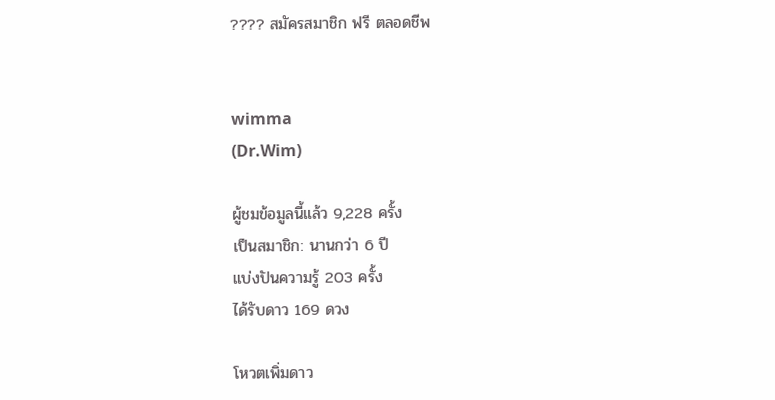???? สมัครสมาชิก ฟรี ตลอดชีพ


wimma
(Dr.Wim)

ผู้ชมข้อมูลนี้แล้ว 9,228 ครั้ง
เป็นสมาชิก: นานกว่า 6 ปี
แบ่งปันความรู้ 203 ครั้ง
ได้รับดาว 169 ดวง

โหวตเพิ่มดาว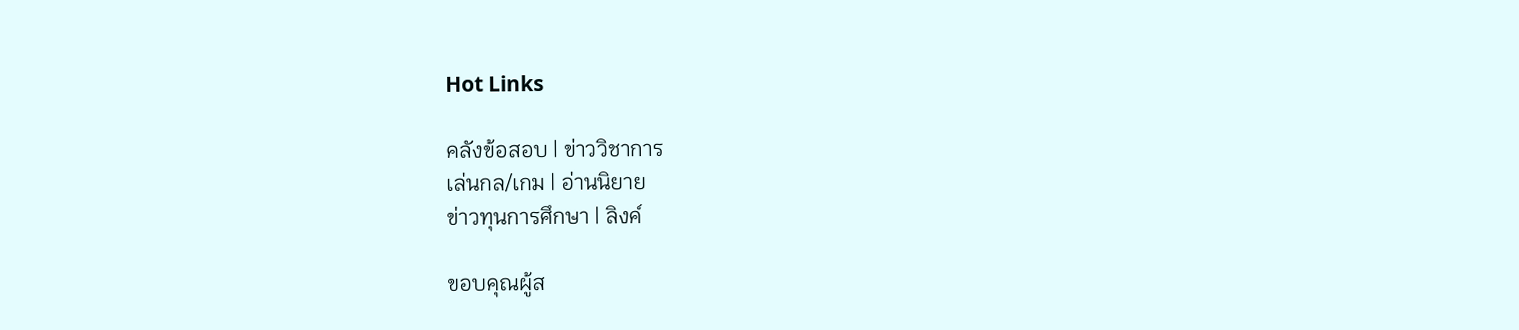Hot Links

คลังข้อสอบ | ข่าววิชาการ
เล่นกล/เกม | อ่านนิยาย
ข่าวทุนการศึกษา | ลิงค์

ขอบคุณผู้ส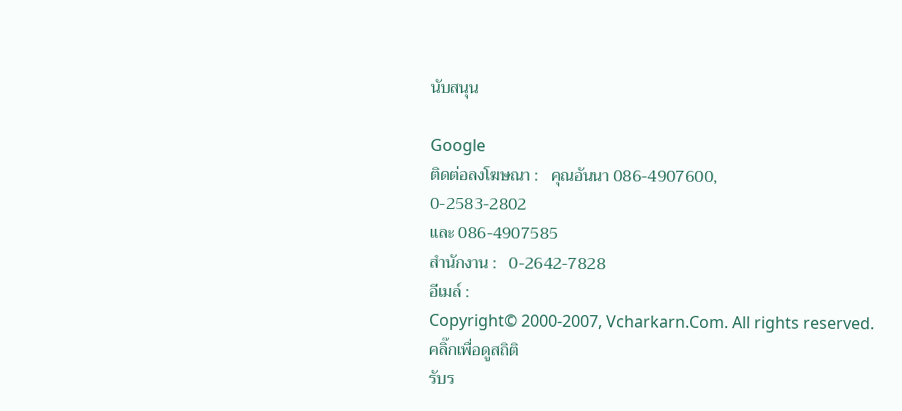นับสนุน

Google
ติดต่อลงโฆษณา :   คุณอันนา 086-4907600,
0-2583-2802
และ 086-4907585
สำนักงาน :   0-2642-7828
อีเมล์ :
Copyright© 2000-2007, Vcharkarn.Com. All rights reserved.
คลิ๊กเพื่อดูสถิติ
รับร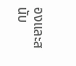องและสนับ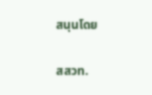สนุนโดย

สสวท.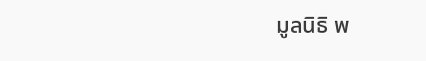มูลนิธิ พ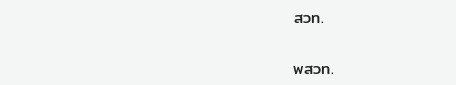สวท.

พสวท.